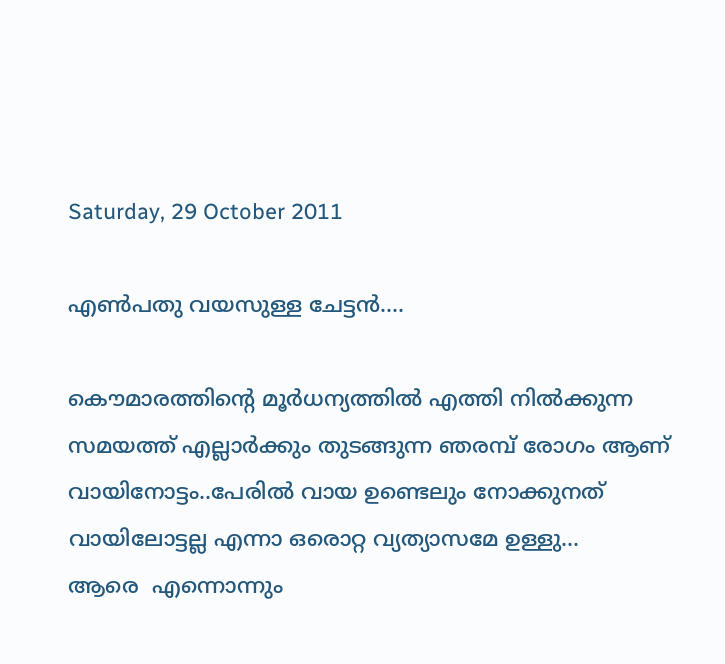Saturday, 29 October 2011

എണ്‍പതു വയസുള്ള ചേട്ടന്‍....

കൌമാരത്തിന്‍റെ മൂര്‍ധന്യത്തില്‍ എത്തി നില്‍ക്കുന്ന സമയത്ത് എല്ലാര്‍ക്കും തുടങ്ങുന്ന ഞരമ്പ്‌ രോഗം ആണ് വായിനോട്ടം..പേരില്‍ വായ ഉണ്ടെലും നോക്കുനത് വായിലോട്ടല്ല എന്നാ ഒരൊറ്റ വ്യത്യാസമേ ഉള്ളു...
ആരെ  എന്നൊന്നും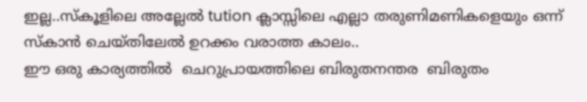ഇല്ല..സ്കൂളിലെ അല്ലേല്‍ tution ക്ലാസ്സിലെ എല്ലാ തരുണിമണികളെയും ഒന്ന് സ്കാന്‍ ചെയ്തിലേല്‍ ഉറക്കം വരാത്ത കാലം..
ഈ ഒരു കാര്യത്തില്‍  ചെറുപ്രായത്തിലെ ബിരുതനന്തര  ബിരുതം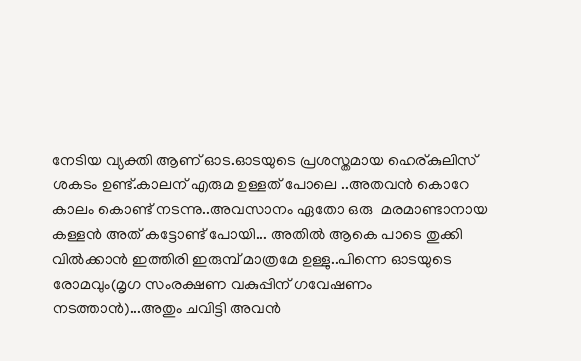നേടിയ വ്യക്തി ആണ് ഓട.ഓടയുടെ പ്രശസ്തമായ ഹെര്കുലിസ് ശകടം ഉണ്ട്.കാലന് എരുമ ഉള്ളത് പോലെ ..അതവന്‍ കൊറേ കാലം കൊണ്ട് നടന്നു..അവസാനം ഏതോ ഒരു  മരമാണ്ടാനായ കള്ളന്‍ അത് കട്ടോണ്ട് പോയി... അതില്‍ ആകെ പാടെ തുക്കി വില്‍ക്കാന്‍ ഇത്തിരി ഇരുമ്പ് മാത്രമേ ഉള്ളു..പിന്നെ ഓടയുടെ രോമവും(മൃഗ സംരക്ഷണ വകുപ്പിന് ഗവേഷണം നടത്താന്‍)...അതും ചവിട്ടി അവന്‍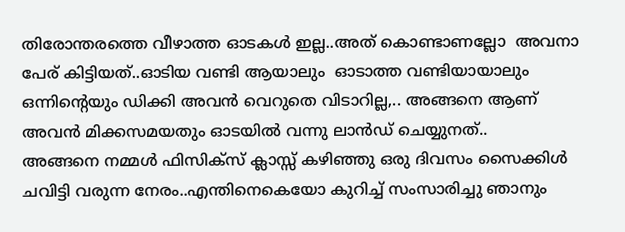തിരോന്തരത്തെ വീഴാത്ത ഓടകള്‍ ഇല്ല..അത് കൊണ്ടാണല്ലോ  അവനാ പേര് കിട്ടിയത്..ഓടിയ വണ്ടി ആയാലും  ഓടാത്ത വണ്ടിയായാലും ഒന്നിന്റെയും ഡിക്കി അവന്‍ വെറുതെ വിടാറില്ല,.. അങ്ങനെ ആണ് അവന്‍ മിക്കസമയതും ഓടയില്‍ വന്നു ലാന്‍ഡ്‌ ചെയ്യുനത്..
അങ്ങനെ നമ്മള്‍ ഫിസിക്സ്‌ ക്ലാസ്സ്‌ കഴിഞ്ഞു ഒരു ദിവസം സൈക്കിള്‍ ചവിട്ടി വരുന്ന നേരം..എന്തിനെകെയോ കുറിച്ച് സംസാരിച്ചു ഞാനും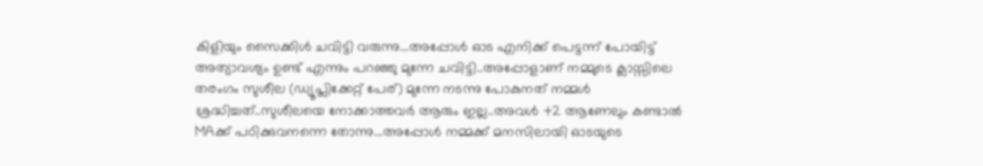കിളിയും സൈക്കിള്‍ ചവിട്ടി വരുന്നു...അപ്പോള്‍ ഓട എനിക്ക് പെട്ടന്ന് പോയിട്ട് അത്യാവശ്യം ഉണ്ട് എന്നും പറഞ്ഞു മുന്നേ ചവിട്ടി..അപ്പോളാണ് നമ്മുടെ ക്ലാസ്സിലെ തരംഗം സുശീല (ഡ്യൂപ്ലിക്കേറ്റ്‌ പേര്) മുന്നേ നടന്നു പോകുനത് നമ്മള്‍ ശ്രദ്ധിച്ചത്..സുശീലയെ നോക്കാത്തവര്‍ ആരും ഇല്ല..അവള്‍ +2 ആണേലും കണ്ടാല്‍ MAക്ക് പഠിക്കുവനന്നെ തോന്നു...അപ്പോള്‍ നമ്മക്ക് മനസിലായി ഓടയുടെ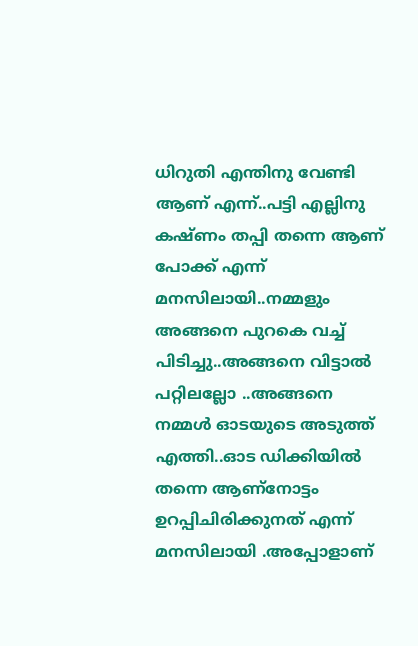ധിറുതി എന്തിനു വേണ്ടി ആണ് എന്ന്..പട്ടി എല്ലിനു കഷ്ണം തപ്പി തന്നെ ആണ് പോക്ക് എന്ന് മനസിലായി..നമ്മളും അങ്ങനെ പുറകെ വച്ച് പിടിച്ചു..അങ്ങനെ വിട്ടാല്‍ പറ്റിലല്ലോ ..അങ്ങനെ നമ്മള്‍ ഓടയുടെ അടുത്ത് എത്തി..ഓട ഡിക്കിയില്‍ തന്നെ ആണ്നോട്ടം ഉറപ്പിചിരിക്കുനത് എന്ന് മനസിലായി .അപ്പോളാണ്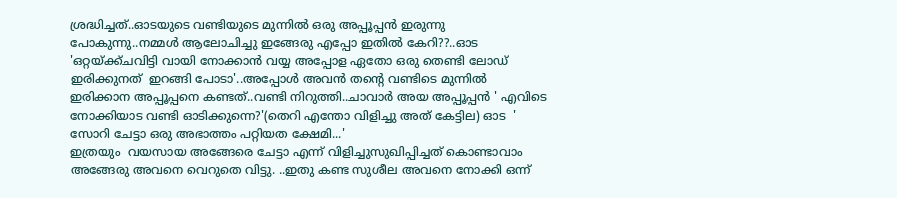ശ്രദ്ധിച്ചത്..ഓടയുടെ വണ്ടിയുടെ മുന്നില്‍ ഒരു അപ്പൂപ്പന്‍ ഇരുന്നു പോകുന്നു..നമ്മള്‍ ആലോചിച്ചു ഇങ്ങേരു എപ്പോ ഇതില്‍ കേറി??..ഓട 'ഒറ്റയ്ക്ക്ചവിട്ടി വായി നോക്കാന്‍ വയ്യ അപ്പോള ഏതോ ഒരു തെണ്ടി ലോഡ്‌ ഇരിക്കുനത്  ഇറങ്ങി പോടാ'..അപ്പോള്‍ അവന്‍ തന്‍റെ വണ്ടിടെ മുന്നില്‍ ഇരിക്കാന അപ്പൂപ്പനെ കണ്ടത്..വണ്ടി നിറുത്തി..ചാവാര്‍ അയ അപ്പൂപ്പന്‍ ' എവിടെ നോക്കിയാട വണ്ടി ഓടിക്കുന്നെ?'(തെറി എന്തോ വിളിച്ചു അത് കേട്ടില) ഓട  ' സോറി ചേട്ടാ ഒരു അഭാത്തം പറ്റിയത ക്ഷേമി...'
ഇത്രയും  വയസായ അങ്ങേരെ ചേട്ടാ എന്ന് വിളിച്ചുസുഖിപ്പിച്ചത് കൊണ്ടാവാം അങ്ങേരു അവനെ വെറുതെ വിട്ടു. ..ഇതു കണ്ട സുശീല അവനെ നോക്കി ഒന്ന്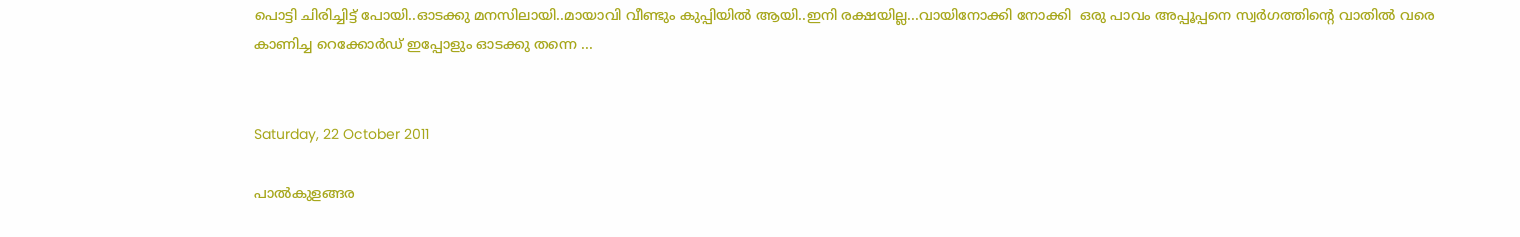പൊട്ടി ചിരിച്ചിട്ട് പോയി..ഓടക്കു മനസിലായി..മായാവി വീണ്ടും കുപ്പിയില്‍ ആയി..ഇനി രക്ഷയില്ല...വായിനോക്കി നോക്കി  ഒരു പാവം അപ്പൂപ്പനെ സ്വര്‍ഗത്തിന്‍റെ വാതില്‍ വരെ കാണിച്ച റെക്കോര്‍ഡ്‌ ഇപ്പോളും ഓടക്കു തന്നെ ...


Saturday, 22 October 2011

പാല്‍കുളങ്ങര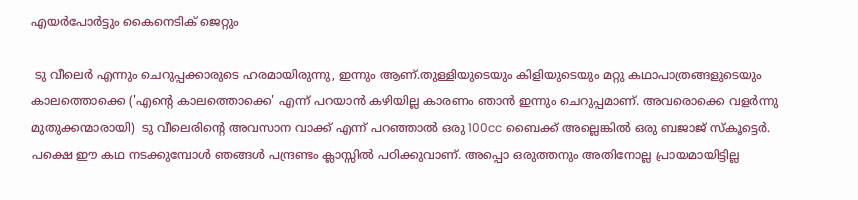എയര്‍പോര്‍ട്ടും കൈനെടിക് ജെറ്റും

 ടു വീലെര്‍ എന്നും ചെറുപ്പക്കാരുടെ ഹരമായിരുന്നു, ഇന്നും ആണ്.തുള്ളിയുടെയും കിളിയുടെയും മറ്റു കഥാപാത്രങ്ങളുടെയും കാലത്തൊക്കെ ('എന്റെ കാലത്തൊക്കെ' എന്ന് പറയാന്‍ കഴിയില്ല കാരണം ഞാന്‍ ഇന്നും ചെറുപ്പമാണ്. അവരൊക്കെ വളര്‍ന്നു മുതുക്കന്മാരായി)  ടു വീലെരിന്റെ അവസാന വാക്ക് എന്ന് പറഞ്ഞാല്‍ ഒരു 100cc ബൈക്ക് അല്ലെങ്കില്‍ ഒരു ബജാജ് സ്കൂട്ടെര്‍. പക്ഷെ ഈ കഥ നടക്കുമ്പോള്‍ ഞങ്ങള്‍ പന്ദ്രണ്ടം ക്ലാസ്സില്‍ പഠിക്കുവാണ്. അപ്പൊ ഒരുത്തനും അതിനോല്ല പ്രായമായിട്ടില്ല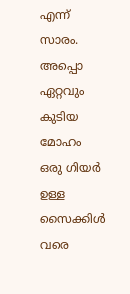എന്ന് സാരം. അപ്പൊ ഏറ്റവും കുടിയ മോഹം ഒരു ഗിയര്‍ ഉള്ള സൈക്കിള്‍ വരെ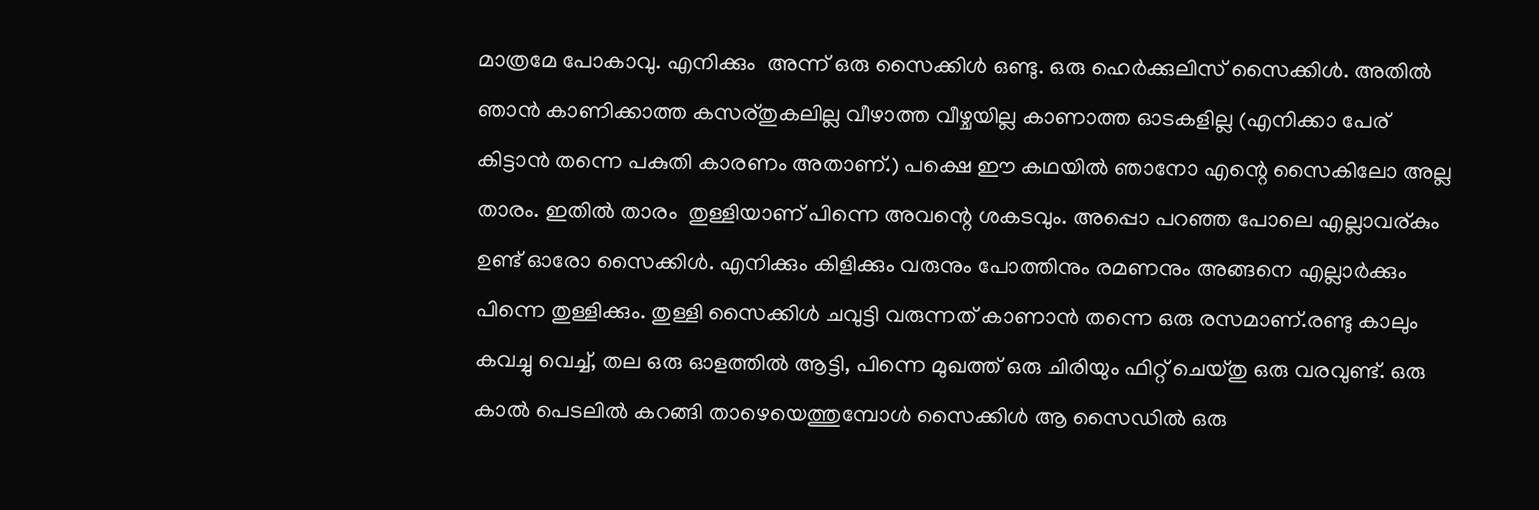മാത്രമേ പോകാവു. എനിക്കും  അന്ന് ഒരു സൈക്കിള്‍ ഒണ്ടു. ഒരു ഹെര്‍ക്കുലിസ് സൈക്കിള്‍. അതില്‍ ഞാന്‍ കാണിക്കാത്ത കസര്തുകലില്ല വീഴാത്ത വീഴ്ചയില്ല കാണാത്ത ഓടകളില്ല (എനിക്കാ പേര് കിട്ടാന്‍ തന്നെ പകുതി കാരണം അതാണ്‌.) പക്ഷെ ഈ കഥയില്‍ ഞാനോ എന്റെ സൈകിലോ അല്ല താരം. ഇതില്‍ താരം  തുള്ളിയാണ് പിന്നെ അവന്റെ ശകടവും. അപ്പൊ പറഞ്ഞ പോലെ എല്ലാവര്കും ഉണ്ട് ഓരോ സൈക്കിള്‍. എനിക്കും കിളിക്കും വരുനും പോത്തിനും രമണനും അങ്ങനെ എല്ലാര്‍ക്കും പിന്നെ തുള്ളിക്കും. തുള്ളി സൈക്കിള്‍ ചവുട്ടി വരുന്നത് കാണാന്‍ തന്നെ ഒരു രസമാണ്.രണ്ടു കാലും കവച്ചു വെച്ച്, തല ഒരു ഓളത്തില്‍ ആട്ടി, പിന്നെ മുഖത്ത് ഒരു ചിരിയും ഫിറ്റ്‌ ചെയ്തു ഒരു വരവുണ്ട്. ഒരു കാല്‍ പെടലില്‍ കറങ്ങി താഴെയെത്തുമ്പോള്‍ സൈക്കിള്‍ ആ സൈഡില്‍ ഒരു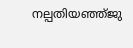നല്പതിയഞ്ഞ്ജു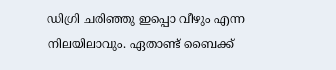ഡിഗ്രി ചരിഞ്ഞു ഇപ്പൊ വീഴും എന്ന നിലയിലാവും. ഏതാണ്ട് ബൈക്ക്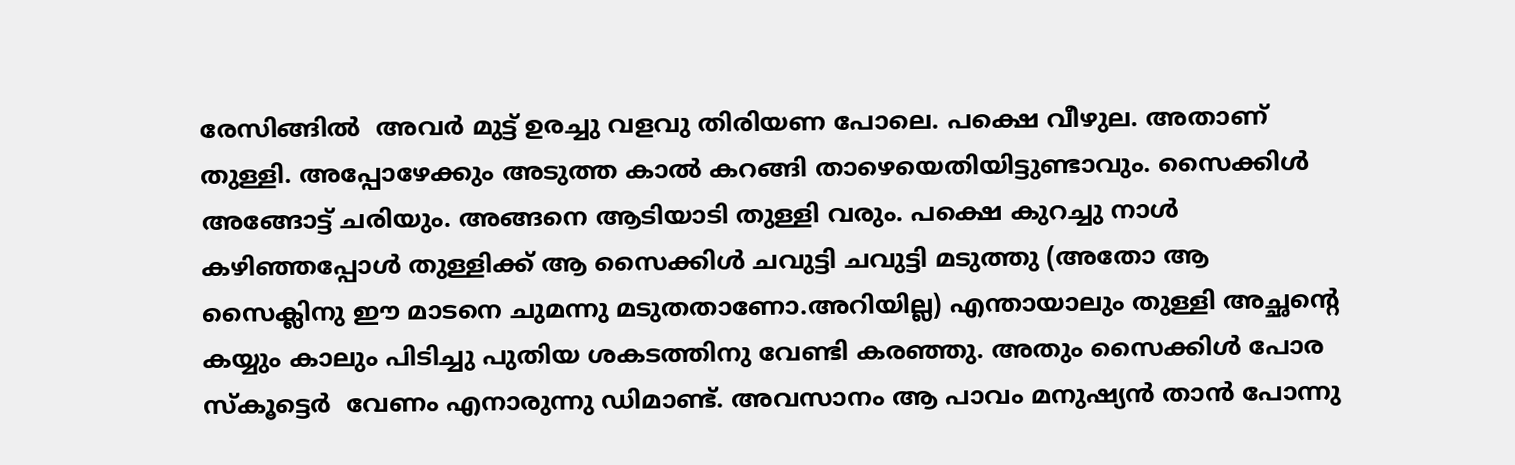രേസിങ്ങില്‍  അവര്‍ മുട്ട് ഉരച്ചു വളവു തിരിയണ പോലെ. പക്ഷെ വീഴുല. അതാണ് തുള്ളി. അപ്പോഴേക്കും അടുത്ത കാല്‍ കറങ്ങി താഴെയെതിയിട്ടുണ്ടാവും. സൈക്കിള്‍ അങ്ങോട്ട്‌ ചരിയും. അങ്ങനെ ആടിയാടി തുള്ളി വരും. പക്ഷെ കുറച്ചു നാള്‍ കഴിഞ്ഞപ്പോള്‍ തുള്ളിക്ക്‌ ആ സൈക്കിള്‍ ചവുട്ടി ചവുട്ടി മടുത്തു (അതോ ആ സൈക്ലിനു ഈ മാടനെ ചുമന്നു മടുതതാണോ.അറിയില്ല) എന്തായാലും തുള്ളി അച്ഛന്റെ കയ്യും കാലും പിടിച്ചു പുതിയ ശകടത്തിനു വേണ്ടി കരഞ്ഞു. അതും സൈക്കിള്‍ പോര സ്കൂട്ടെര്‍  വേണം എനാരുന്നു ഡിമാണ്ട്. അവസാനം ആ പാവം മനുഷ്യന്‍ താന്‍ പോന്നു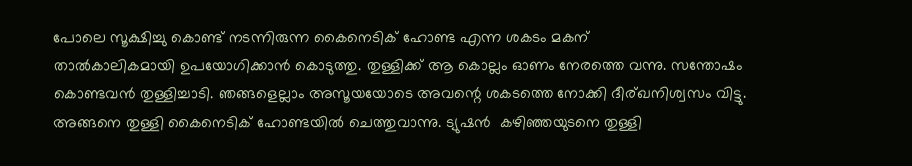പോലെ സൂക്ഷിച്ചു കൊണ്ട് നടന്നിരുന്ന കൈനെടിക് ഹോണ്ട എന്ന ശകടം മകന്
താല്‍കാലികമായി ഉപയോഗിക്കാന്‍ കൊടുത്തു. തുള്ളിക്ക്‌ ആ കൊല്ലം ഓണം നേരത്തെ വന്നു. സന്തോഷം കൊണ്ടവന്‍ തുള്ളിച്ചാടി. ഞങ്ങളെല്ലാം അസൂയയോടെ അവന്റെ ശകടത്തെ നോക്കി ദീര്ഖനിശ്വസം വിട്ടു. അങ്ങനെ തുള്ളി കൈനെടിക് ഹോണ്ടയില്‍ ചെത്തുവാന്നു. ട്യുഷന്‍  കഴിഞ്ഞയുടനെ തുള്ളി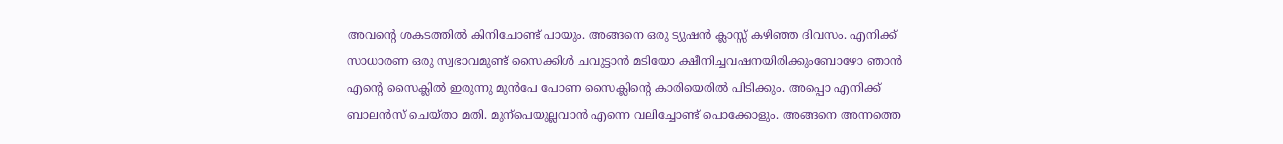അവന്റെ ശകടത്തില്‍ കിനിചോണ്ട് പായും. അങ്ങനെ ഒരു ട്യുഷന്‍ ക്ലാസ്സ്‌ കഴിഞ്ഞ ദിവസം. എനിക്ക് സാധാരണ ഒരു സ്വഭാവമുണ്ട് സൈക്കിള്‍ ചവുട്ടാന്‍ മടിയോ ക്ഷീനിച്ചവഷനയിരിക്കുംബോഴോ ഞാന്‍ എന്റെ സൈക്ലില്‍ ഇരുന്നു മുന്‍പേ പോണ സൈക്ലിന്റെ കാരിയെരില്‍ പിടിക്കും. അപ്പൊ എനിക്ക് ബാലന്‍സ് ചെയ്താ മതി. മുന്പെയുല്ലവാന്‍ എന്നെ വലിച്ചോണ്ട് പൊക്കോളും. അങ്ങനെ അന്നത്തെ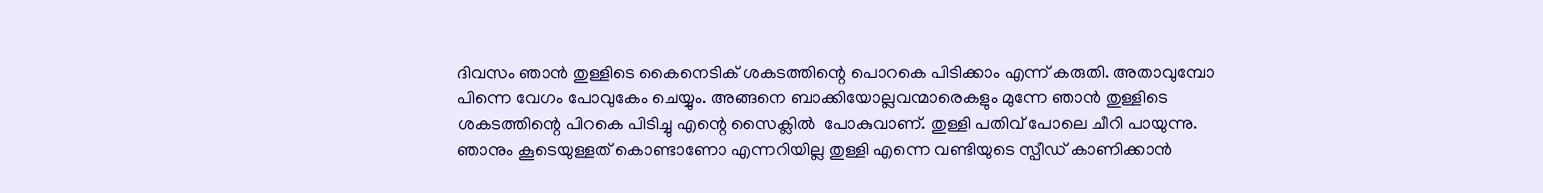ദിവസം ഞാന്‍ തുള്ളിടെ കൈനെടിക് ശകടത്തിന്റെ പൊറകെ പിടിക്കാം എന്ന് കരുതി. അതാവുമ്പോ പിന്നെ വേഗം പോവുകേം ചെയ്യും. അങ്ങനെ ബാക്കിയോല്ലവന്മാരെകളും മുന്നേ ഞാന്‍ തുള്ളിടെ ശകടത്തിന്റെ പിറകെ പിടിച്ചു എന്റെ സൈക്ലില്‍  പോകുവാണ്. തുള്ളി പതിവ് പോലെ ചീറി പായുന്നു. ഞാനും കൂടെയുള്ളത് കൊണ്ടാണോ എന്നറിയില്ല തുള്ളി എന്നെ വണ്ടിയുടെ സ്പീഡ് കാണിക്കാന്‍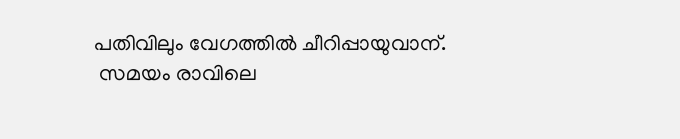പതിവിലും വേഗത്തില്‍ ചീറിപ്പായുവാന്.
 സമയം രാവിലെ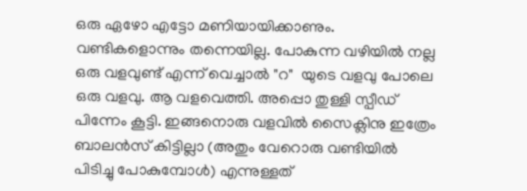ഒരു ഏഴോ എട്ടോ മണിയായിക്കാണും. വണ്ടികളൊന്നും തന്നെയില്ല. പോകുന്ന വഴിയില്‍ നല്ല ഒരു വളവുണ്ട് എന്ന് വെച്ചാല്‍ "റ"  യുടെ വളവു പോലെ ഒരു വളവു. ആ വളവെത്തി. അപ്പൊ തുള്ളി സ്പീഡ് പിന്നേം കൂട്ടി. ഇങ്ങനൊരു വളവില്‍ സൈക്ലിനു ഇത്രേം ബാലന്‍സ് കിട്ടില്ലാ (അതും വേറൊരു വണ്ടിയില്‍ പിടിച്ചു പോകുമ്പോള്‍) എന്നുള്ളത്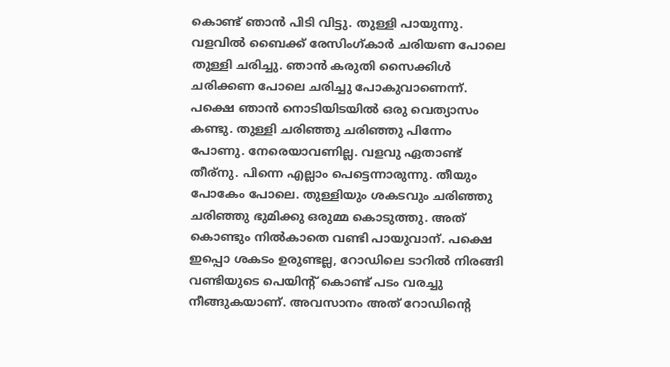കൊണ്ട് ഞാന്‍ പിടി വിട്ടു. തുള്ളി പായുന്നു. വളവില്‍ ബൈക്ക് രേസിംഗ്കാര്‍ ചരിയണ പോലെ തുള്ളി ചരിച്ചു. ഞാന്‍ കരുതി സൈക്കിള്‍ ചരിക്കണ പോലെ ചരിച്ചു പോകുവാണെന്ന്. പക്ഷെ ഞാന്‍ നൊടിയിടയില്‍ ഒരു വെത്യാസം കണ്ടു. തുള്ളി ചരിഞ്ഞു ചരിഞ്ഞു പിന്നേം പോണു. നേരെയാവണില്ല. വളവു ഏതാണ്ട് തീര്നു. പിന്നെ എല്ലാം പെട്ടെന്നാരുന്നു. തീയും പോകേം പോലെ. തുള്ളിയും ശകടവും ചരിഞ്ഞു ചരിഞ്ഞു ഭുമിക്കു ഒരുമ്മ കൊടുത്തു. അത് കൊണ്ടും നില്‍കാതെ വണ്ടി പായുവാന്. പക്ഷെ ഇപ്പൊ ശകടം ഉരുണ്ടല്ല, റോഡിലെ ടാറില്‍ നിരങ്ങി വണ്ടിയുടെ പെയിന്റ് കൊണ്ട് പടം വരച്ചു നീങ്ങുകയാണ്. അവസാനം അത് റോഡിന്‍റെ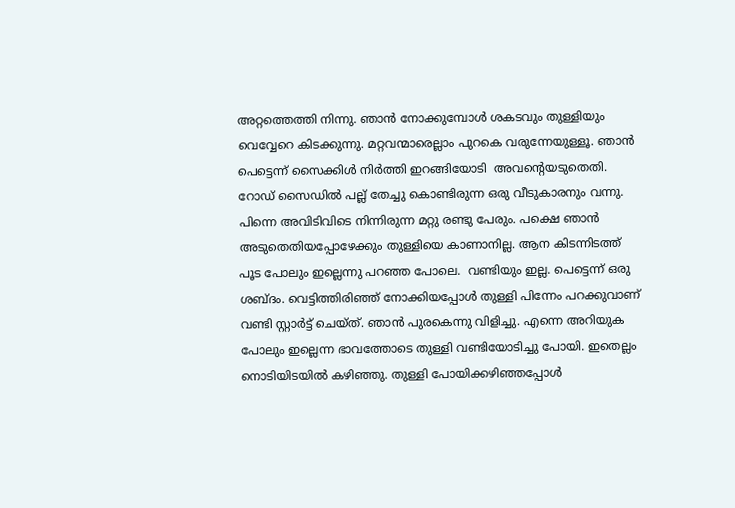അറ്റത്തെത്തി നിന്നു. ഞാന്‍ നോക്കുമ്പോള്‍ ശകടവും തുള്ളിയും വെവ്വേറെ കിടക്കുന്നു. മറ്റവന്മാരെല്ലാം പുറകെ വരുന്നേയുള്ളൂ. ഞാന്‍ പെട്ടെന്ന് സൈക്കിള്‍ നിര്‍ത്തി ഇറങ്ങിയോടി  അവന്റെയടുതെതി. റോഡ്‌ സൈഡില്‍ പല്ല് തേച്ചു കൊണ്ടിരുന്ന ഒരു വീടുകാരനും വന്നു. പിന്നെ അവിടിവിടെ നിന്നിരുന്ന മറ്റു രണ്ടു പേരും. പക്ഷെ ഞാന്‍ അടുതെതിയപ്പോഴേക്കും തുള്ളിയെ കാണാനില്ല. ആന കിടന്നിടത്ത് പൂട പോലും ഇല്ലെന്നു പറഞ്ഞ പോലെ.  വണ്ടിയും ഇല്ല. പെട്ടെന്ന് ഒരു ശബ്ദം. വെട്ടിത്തിരിഞ്ഞ് നോക്കിയപ്പോള്‍ തുള്ളി പിന്നേം പറക്കുവാണ് വണ്ടി സ്റ്റാര്‍ട്ട്‌ ചെയ്ത്. ഞാന്‍ പുരകെന്നു വിളിച്ചു. എന്നെ അറിയുക പോലും ഇല്ലെന്ന ഭാവത്തോടെ തുള്ളി വണ്ടിയോടിച്ചു പോയി. ഇതെല്ലം നൊടിയിടയില്‍ കഴിഞ്ഞു. തുള്ളി പോയിക്കഴിഞ്ഞപ്പോള്‍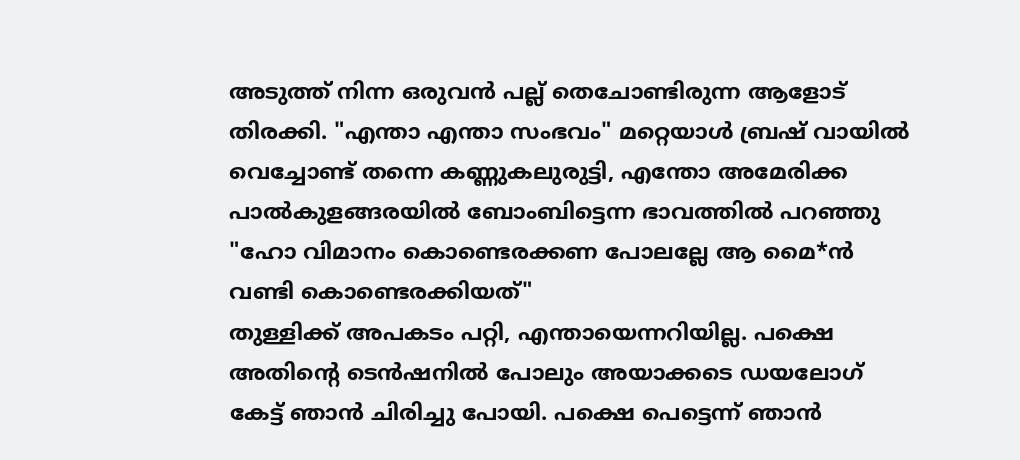അടുത്ത് നിന്ന ഒരുവന്‍ പല്ല് തെചോണ്ടിരുന്ന ആളോട് തിരക്കി. "എന്താ എന്താ സംഭവം" മറ്റെയാള്‍ ബ്രഷ് വായില്‍ വെച്ചോണ്ട് തന്നെ കണ്ണുകലുരുട്ടി, എന്തോ അമേരിക്ക പാല്‍കുളങ്ങരയില്‍ ബോംബിട്ടെന്ന ഭാവത്തില്‍ പറഞ്ഞു "ഹോ വിമാനം കൊണ്ടെരക്കണ പോലല്ലേ ആ മൈ*ന്‍ വണ്ടി കൊണ്ടെരക്കിയത്"
തുള്ളിക്ക് അപകടം പറ്റി, എന്തായെന്നറിയില്ല. പക്ഷെ അതിന്റെ ടെന്‍ഷനില്‍ പോലും അയാക്കടെ ഡയലോഗ് കേട്ട് ഞാന്‍ ചിരിച്ചു പോയി. പക്ഷെ പെട്ടെന്ന് ഞാന്‍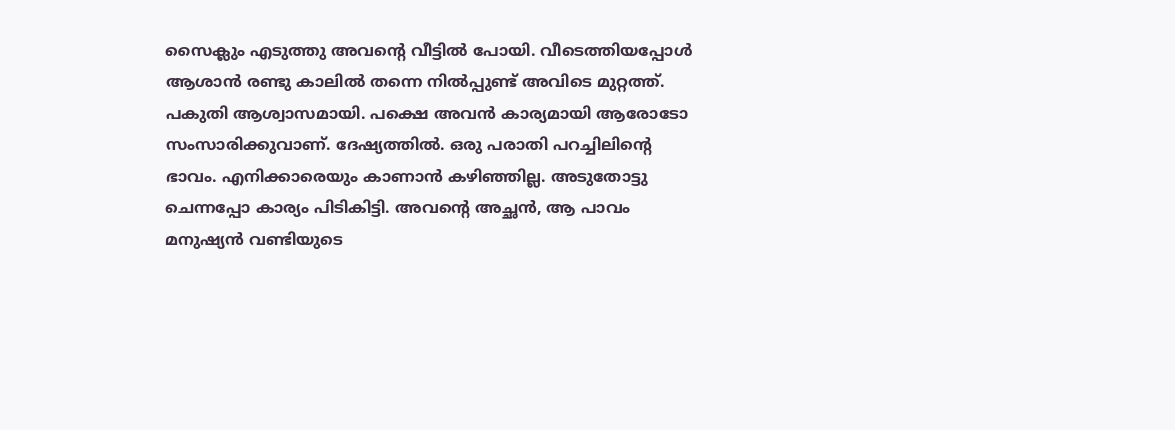സൈക്ലും എടുത്തു അവന്റെ വീട്ടില്‍ പോയി. വീടെത്തിയപ്പോള്‍ ആശാന്‍ രണ്ടു കാലില്‍ തന്നെ നില്‍പ്പുണ്ട് അവിടെ മുറ്റത്ത്‌. പകുതി ആശ്വാസമായി. പക്ഷെ അവന്‍ കാര്യമായി ആരോടോ സംസാരിക്കുവാണ്. ദേഷ്യത്തില്‍. ഒരു പരാതി പറച്ചിലിന്റെ ഭാവം. എനിക്കാരെയും കാണാന്‍ കഴിഞ്ഞില്ല. അടുതോട്ടു ചെന്നപ്പോ കാര്യം പിടികിട്ടി. അവന്റെ അച്ഛന്‍, ആ പാവം മനുഷ്യന്‍ വണ്ടിയുടെ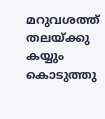മറുവശത്ത് തലയ്ക്കു കയ്യും കൊടുത്തു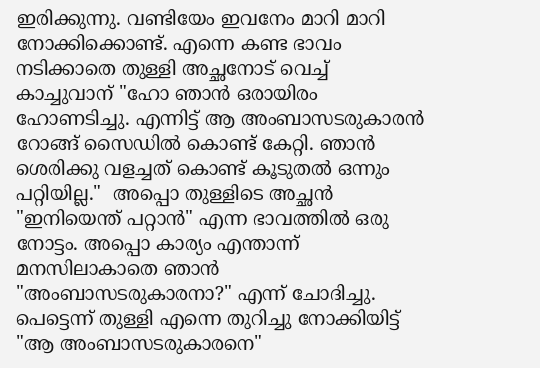ഇരിക്കുന്നു. വണ്ടിയേം ഇവനേം മാറി മാറി നോക്കിക്കൊണ്ട്‌. എന്നെ കണ്ട ഭാവം നടിക്കാതെ തുള്ളി അച്ഛനോട് വെച്ച് കാച്ചുവാന് "ഹോ ഞാന്‍ ഒരായിരം ഹോണടിച്ചു. എന്നിട്ട് ആ അംബാസടരുകാരന്‍ റോങ്ങ്‌ സൈഡില്‍ കൊണ്ട് കേറ്റി. ഞാന്‍ ശെരിക്കു വളച്ചത്‌ കൊണ്ട് കൂടുതല്‍ ഒന്നും പറ്റിയില്ല."  അപ്പൊ തുള്ളിടെ അച്ഛന്‍ "ഇനിയെന്ത് പറ്റാന്‍" എന്ന ഭാവത്തില്‍ ഒരു നോട്ടം. അപ്പൊ കാര്യം എന്താന്ന് മനസിലാകാതെ ഞാന്‍ "അംബാസടരുകാരനാ?" എന്ന് ചോദിച്ചു. പെട്ടെന്ന് തുള്ളി എന്നെ തുറിച്ചു നോക്കിയിട്ട് "ആ അംബാസടരുകാരനെ"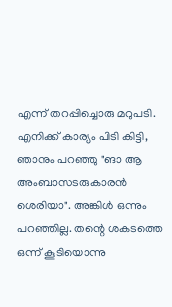എന്ന് തറപ്പിച്ചൊരു മറുപടി. എനിക്ക് കാര്യം പിടി കിട്ടി, ഞാനും പറഞ്ഞു "ങാ ആ അംബാസടരുകാരന്‍ ശെരിയാ". അങ്കിള്‍ ഒന്നും പറഞ്ഞില്ല. തന്റെ ശകടത്തെ ഒന്ന് കൂടിയൊന്നു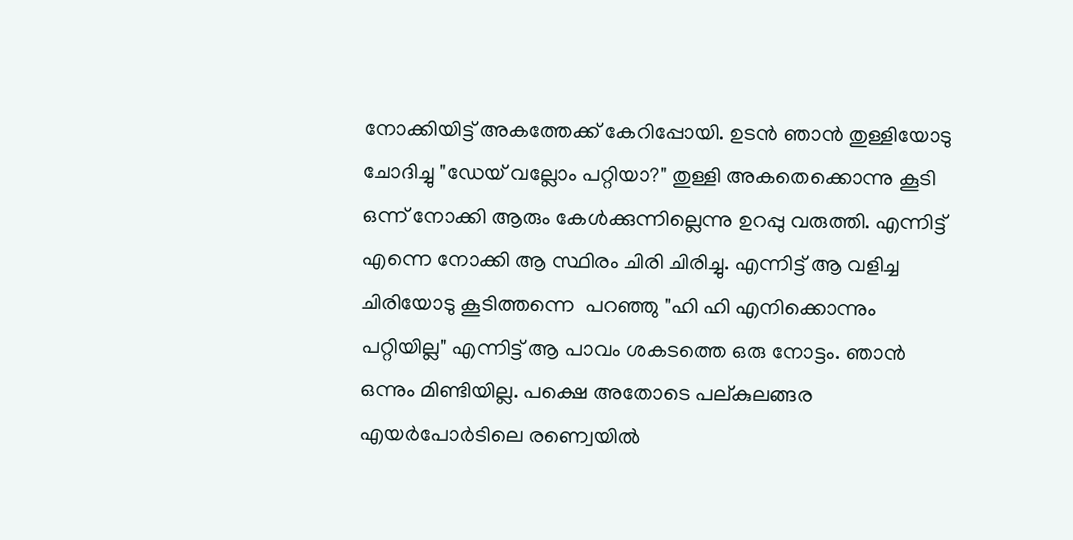നോക്കിയിട്ട് അകത്തേക്ക് കേറിപ്പോയി. ഉടന്‍ ഞാന്‍ തുള്ളിയോടു  ചോദിച്ചു "ഡേയ് വല്ലോം പറ്റിയാ?" തുള്ളി അകതെക്കൊന്നു കൂടി ഒന്ന് നോക്കി ആരും കേള്‍ക്കുന്നില്ലെന്നു ഉറപ്പു വരുത്തി. എന്നിട്ട് എന്നെ നോക്കി ആ സ്ഥിരം ചിരി ചിരിച്ചു. എന്നിട്ട് ആ വളിച്ച ചിരിയോടു കൂടിത്തന്നെ  പറഞ്ഞു "ഹി ഹി എനിക്കൊന്നും പറ്റിയില്ല" എന്നിട്ട് ആ പാവം ശകടത്തെ ഒരു നോട്ടം. ഞാന്‍ ഒന്നും മിണ്ടിയില്ല. പക്ഷെ അതോടെ പല്കുലങ്ങര എയര്‍പോര്‍ടിലെ രണ്വെയില്‍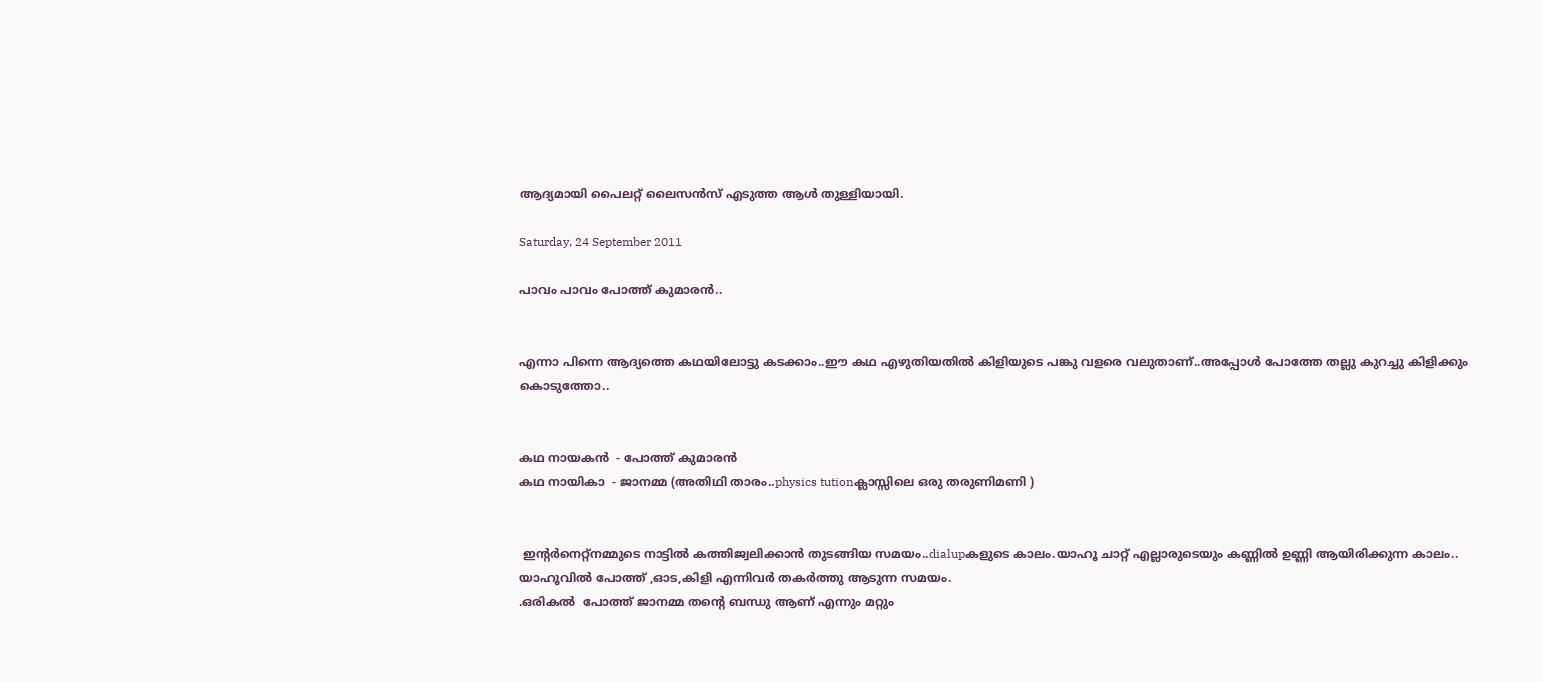ആദ്യമായി പൈലറ്റ് ലൈസന്‍സ് എടുത്ത ആള്‍ തുള്ളിയായി.

Saturday, 24 September 2011

പാവം പാവം പോത്ത് കുമാരന്‍..


എന്നാ പിന്നെ ആദ്യത്തെ കഥയിലോട്ടു കടക്കാം..ഈ കഥ എഴുതിയതില്‍ കിളിയുടെ പങ്കു വളരെ വലുതാണ്‌..അപ്പോള്‍ പോത്തേ തല്ലു കുറച്ചു കിളിക്കും കൊടുത്തോ..


കഥ നായകന്‍  - പോത്ത് കുമാരന്‍
കഥ നായികാ  - ജാനമ്മ (അതിഥി താരം..physics tutionക്ലാസ്സിലെ ഒരു തരുണിമണി )


 ഇന്റര്‍നെറ്റ്‌നമ്മുടെ നാട്ടില്‍ കത്തിജ്വലിക്കാന്‍ തുടങ്ങിയ സമയം..dialupകളുടെ കാലം.യാഹൂ ചാറ്റ് എല്ലാരുടെയും കണ്ണില്‍ ഉണ്ണി ആയിരിക്കുന്ന കാലം..
യാഹൂവില്‍ പോത്ത്‌ ,ഓട,കിളി എന്നിവര്‍ തകര്‍ത്തു ആടുന്ന സമയം.
.ഒരികല്‍  പോത്ത്‌ ജാനമ്മ തന്‍റെ ബന്ധു ആണ് എന്നും മറ്റും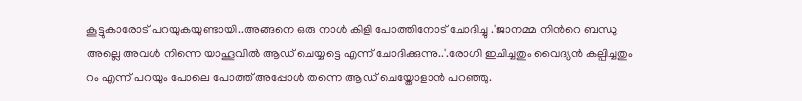കൂട്ടുകാരോട് പറയുകയുണ്ടായി..അങ്ങനെ ഒരു നാള്‍ കിളി പോത്തിനോട് ചോദിച്ചു .'ജാനമ്മ നിന്‍റെ ബന്ധു അല്ലെ അവള്‍ നിന്നെ യാഹൂവില്‍ ആഡ് ചെയ്യട്ടെ എന്ന് ചോദിക്കുന്നു..'.രോഗി ഇചിച്ചതും വൈദ്യന്‍ കല്പിച്ചതും റം എന്ന് പറയും പോലെ പോത്ത്‌ അപ്പോള്‍ തന്നെ ആഡ് ചെയ്തോളാന്‍ പറഞ്ഞു.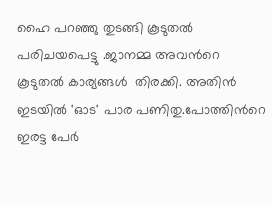ഹൈ പറഞ്ഞു തുടങ്ങി കൂടുതല്‍ പരിചയപെട്ടു .ജാനമ്മ അവന്‍റെ കൂടുതല്‍ കാര്യങ്ങള്‍  തിരക്കി. അതിന്‍ ഇടയില്‍ 'ഓട' പാര പണിതു.പോത്തിന്‍റെ ഇരട്ട പേര്‍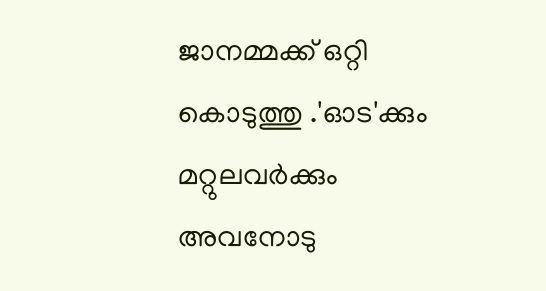ജാനമ്മക്ക് ഒറ്റി കൊടുത്തു .'ഓട'ക്കും  മറ്റുലവര്‍ക്കും അവനോടു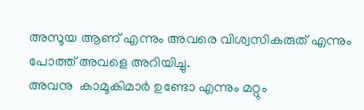അസൂയ ആണ് എന്നും അവരെ വിശ്വസികരുത് എന്നും പോത്ത്‌ അവളെ അറിയിച്ചു.
അവനു  കാമൂകിമാര്‍ ഉണ്ടോ എന്നും മറ്റും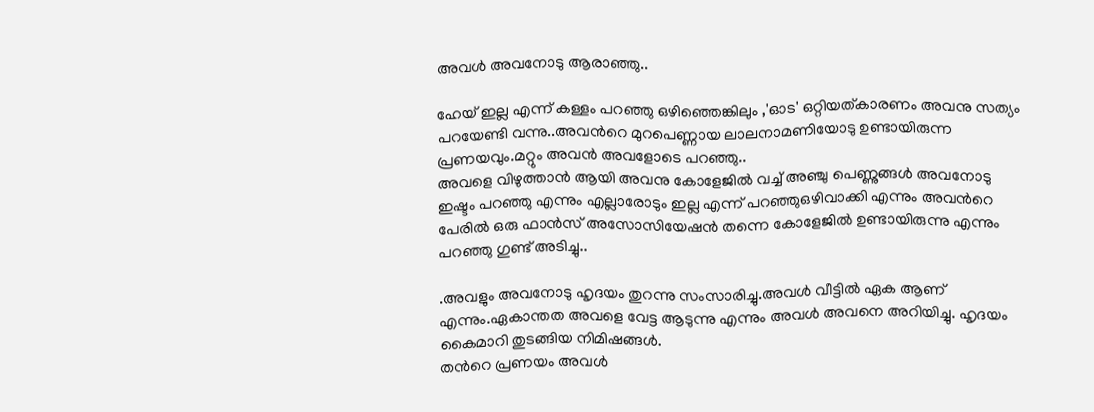അവള്‍ അവനോടു ആരാഞ്ഞു..

ഹേയ് ഇല്ല എന്ന് കള്ളം പറഞ്ഞു ഒഴിഞ്ഞെങ്കിലും ,'ഓട' ഒറ്റിയത്കാരണം അവനു സത്യം പറയേണ്ടി വന്നു..അവന്‍റെ മുറപെണ്ണായ ലാലനാമണിയോടു ഉണ്ടായിരുന്ന പ്രണയവും.മറ്റും അവന്‍ അവളോടെ പറഞ്ഞു..
അവളെ വിഴുത്താന്‍ ആയി അവനു കോളേജില്‍ വച്ച് അഞ്ചു പെണ്ണുങ്ങള്‍ അവനോടു ഇഷ്ടം പറഞ്ഞു എന്നും എല്ലാരോടും ഇല്ല എന്ന് പറഞ്ഞുഒഴിവാക്കി എന്നും അവന്‍റെ പേരില്‍ ഒരു ഫാന്‍സ്‌ അസോസിയേഷന്‍ തന്നെ കോളേജില്‍ ഉണ്ടായിരുന്നു എന്നും പറഞ്ഞു ഗുണ്ട് അടിച്ചു..

.അവളും അവനോടു ഹൃദയം തുറന്നു സംസാരിച്ചു.അവള്‍ വീട്ടില്‍ ഏക ആണ് എന്നും.ഏകാന്തത അവളെ വേട്ട ആടുന്നു എന്നും അവള്‍ അവനെ അറിയിച്ചു. ഹൃദയം കൈമാറി തുടങ്ങിയ നിമിഷങ്ങള്‍.
തന്‍റെ പ്രണയം അവള്‍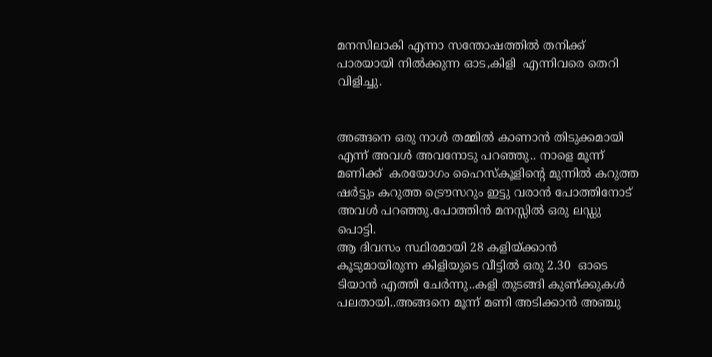മനസിലാകി എന്നാ സന്തോഷത്തില്‍ തനിക്ക് പാരയായി നില്‍ക്കുന്ന ഓട,കിളി  എന്നിവരെ തെറി വിളിച്ചു.


അങ്ങനെ ഒരു നാള്‍ തമ്മില്‍ കാണാന്‍ തിടുക്കമായി എന്ന് അവള്‍ അവനോടു പറഞ്ഞു.. നാളെ മൂന്ന് മണിക്ക്  കരയോഗം ഹൈസ്കൂളിന്റെ മുന്നില്‍ കറുത്ത ഷര്‍ട്ടും കറുത്ത ട്രൌസറും ഇട്ടു വരാന്‍ പോത്തിനോട് അവള്‍ പറഞ്ഞു.പോത്തിന്‍ മനസ്സില്‍ ഒരു ലഡ്ഡു പൊട്ടി.
ആ ദിവസം സ്ഥിരമായി 28 കളിയ്ക്കാന്‍ കൂടുമായിരുന്ന കിളിയുടെ വീട്ടില്‍ ഒരു 2.30  ഓടെ ടിയാന്‍ എത്തി ചേര്‍ന്നു..കളി തുടങ്ങി കുണ്‌ക്കുകള്‍ പലതായി..അങ്ങനെ മൂന്ന് മണി അടിക്കാന്‍ അഞ്ചു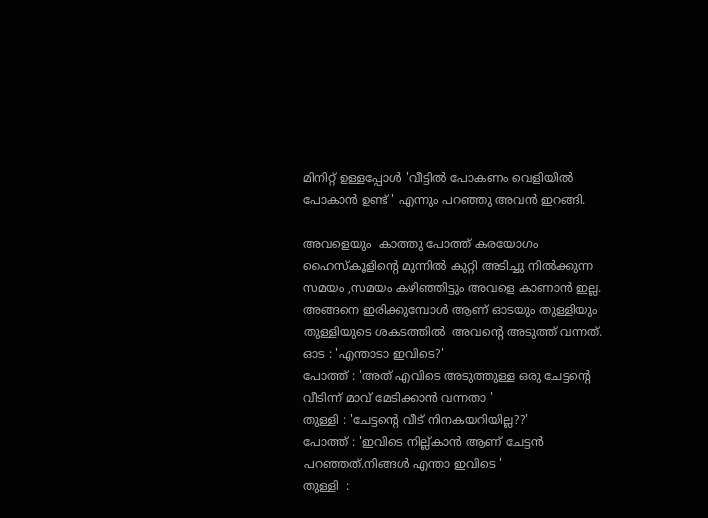മിനിറ്റ് ഉള്ളപ്പോള്‍ 'വീട്ടില്‍ പോകണം വെളിയില്‍  പോകാന്‍ ഉണ്ട് ' എന്നും പറഞ്ഞു അവന്‍ ഇറങ്ങി.

അവളെയും  കാത്തു പോത്ത്‌ കരയോഗം ഹൈസ്കൂളിന്റെ മുന്നില്‍ കുറ്റി അടിച്ചു നില്‍ക്കുന്ന സമയം ,സമയം കഴിഞ്ഞിട്ടും അവളെ കാണാന്‍ ഇല്ല. അങ്ങനെ ഇരിക്കുമ്പോള്‍ ആണ് ഓടയും തുള്ളിയും തുള്ളിയുടെ ശകടത്തില്‍  അവന്‍റെ അടുത്ത് വന്നത്.
ഓട : 'എന്താടാ ഇവിടെ?'
പോത്ത്‌ : 'അത് എവിടെ അടുത്തുള്ള ഒരു ചേട്ടന്‍റെ വീടിന്ന് മാവ് മേടിക്കാന്‍ വന്നതാ '
തുള്ളി : 'ചേട്ടന്‍റെ വീട് നിനകയറിയില്ല??'
പോത്ത്‌ : 'ഇവിടെ നില്ല്കാന്‍ ആണ് ചേട്ടന്‍  പറഞ്ഞത്.നിങ്ങള്‍ എന്താ ഇവിടെ '
തുള്ളി  :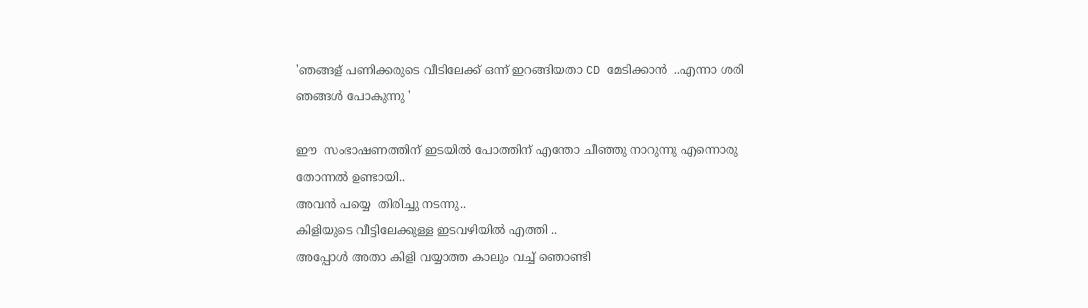'ഞങ്ങള് പണിക്കരുടെ വീടിലേക്ക് ഒന്ന് ഇറങ്ങിയതാ CD മേടിക്കാന്‍  ..എന്നാ ശരി ഞങ്ങള്‍ പോകുന്നു '

ഈ  സംഭാഷണത്തിന് ഇടയില്‍ പോത്തിന് എന്തോ ചീഞ്ഞു നാറുന്നു എന്നൊരു തോന്നല്‍ ഉണ്ടായി..
അവന്‍ പയ്യെ  തിരിച്ചു നടന്നു..
കിളിയുടെ വീട്ടിലേക്കുള്ള ഇടവഴിയില്‍ എത്തി ..
അപ്പോള്‍ അതാ കിളി വയ്യാത്ത കാലും വച്ച് ഞൊണ്ടി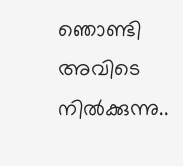ഞൊണ്ടി അവിടെ നില്‍ക്കുന്നു..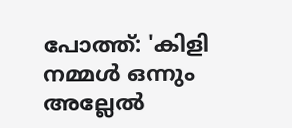പോത്ത്‌: 'കിളി നമ്മള്‍ ഒന്നും അല്ലേല്‍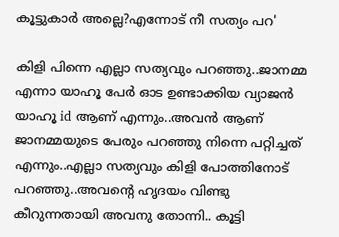കൂട്ടുകാര്‍ അല്ലെ?എന്നോട് നീ സത്യം പറ'

കിളി പിന്നെ എല്ലാ സത്യവും പറഞ്ഞു..ജാനമ്മ എന്നാ യാഹൂ പേര്‍ ഓട ഉണ്ടാക്കിയ വ്യാജന്‍ യാഹൂ id ആണ് എന്നും..അവന്‍ ആണ് ജാനമ്മയുടെ പേരും പറഞ്ഞു നിന്നെ പറ്റിച്ചത് എന്നും..എല്ലാ സത്യവും കിളി പോത്തിനോട് പറഞ്ഞു..അവന്റെ ഹൃദയം വിണ്ടു കീറുന്നതായി അവനു തോന്നി.. കൂട്ടി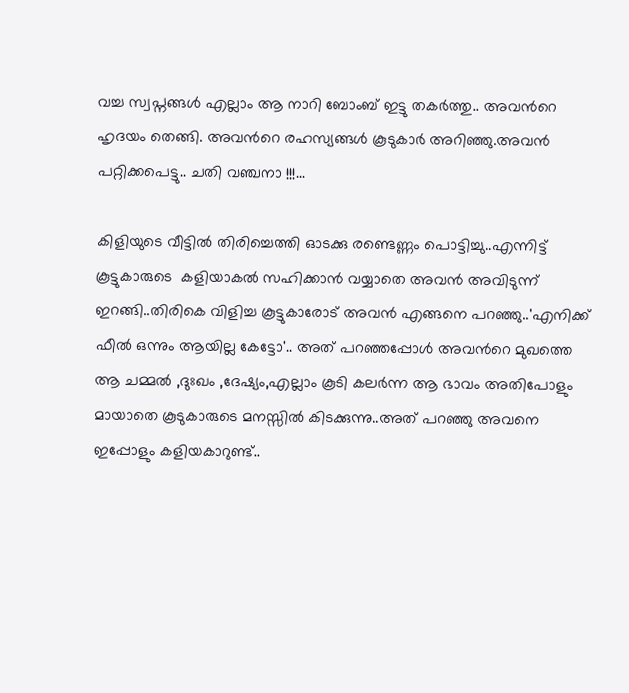വച്ച സ്വപ്നങ്ങള്‍ എല്ലാം ആ നാറി ബോംബ്‌ ഇട്ടു തകര്‍ത്തു.. അവന്‍റെ ഹൃദയം തെങ്ങി. അവന്‍റെ രഹസ്യങ്ങള്‍ കൂടുകാര്‍ അറിഞ്ഞു.അവന്‍ പറ്റിക്കപെട്ടു.. ചതി വഞ്ചനാ !!!...

കിളിയുടെ വീട്ടില്‍ തിരിച്ചെത്തി ഓടക്കു രണ്ടെണ്ണം പൊട്ടിച്ചു..എന്നിട്ട് കൂട്ടുകാരുടെ  കളിയാകല്‍ സഹിക്കാന്‍ വയ്യാതെ അവന്‍ അവിടുന്ന് ഇറങ്ങി..തിരികെ വിളിച്ച കൂട്ടുകാരോട് അവന്‍ എങ്ങനെ പറഞ്ഞു..'എനിക്ക് ഫീല്‍ ഒന്നും ആയില്ല കേട്ടോ'.. അത് പറഞ്ഞപ്പോള്‍ അവന്‍റെ മുഖത്തെ ആ ചമ്മല്‍ ,ദുഃഖം ,ദേഷ്യം,എല്ലാം കൂടി കലര്‍ന്ന ആ ഭാവം അതിപോളും മായാതെ കൂടുകാരുടെ മനസ്സില്‍ കിടക്കുന്നു..അത് പറഞ്ഞു അവനെ ഇപ്പോളും കളിയകാറുണ്ട്..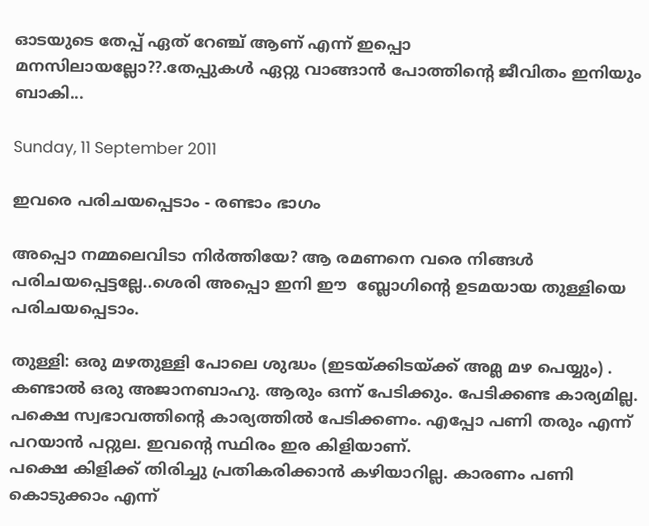ഓടയുടെ തേപ്പ് ഏത് റേഞ്ച് ആണ് എന്ന് ഇപ്പൊ മനസിലായല്ലോ??.തേപ്പുകള്‍ ഏറ്റു വാങ്ങാന്‍ പോത്തിന്റെ ജീവിതം ഇനിയും ബാകി...

Sunday, 11 September 2011

ഇവരെ പരിചയപ്പെടാം - രണ്ടാം ഭാഗം

അപ്പൊ നമ്മലെവിടാ നിര്‍ത്തിയേ? ആ രമണനെ വരെ നിങ്ങള്‍ പരിചയപ്പെട്ടല്ലേ..ശെരി അപ്പൊ ഇനി ഈ  ബ്ലോഗിന്റെ ഉടമയായ തുള്ളിയെ പരിചയപ്പെടാം.

തുള്ളി: ഒരു മഴതുള്ളി പോലെ ശുദ്ധം (ഇടയ്ക്കിടയ്ക്ക് അമ്ല മഴ പെയ്യും) . കണ്ടാല്‍ ഒരു അജാനബാഹു. ആരും ഒന്ന് പേടിക്കും. പേടിക്കണ്ട കാര്യമില്ല. പക്ഷെ സ്വഭാവത്തിന്റെ കാര്യത്തില്‍ പേടിക്കണം. എപ്പോ പണി തരും എന്ന് പറയാന്‍ പറ്റുല. ഇവന്റെ സ്ഥിരം ഇര കിളിയാണ്.
പക്ഷെ കിളിക്ക് തിരിച്ചു പ്രതികരിക്കാന്‍ കഴിയാറില്ല. കാരണം പണി കൊടുക്കാം എന്ന്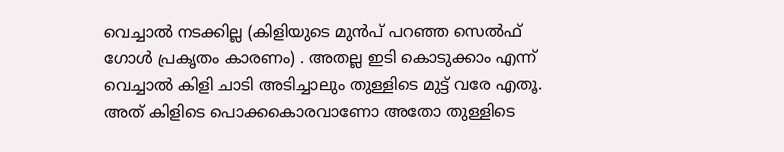വെച്ചാല്‍ നടക്കില്ല (കിളിയുടെ മുന്‍പ് പറഞ്ഞ സെല്‍ഫ് ഗോള്‍ പ്രകൃതം കാരണം) . അതല്ല ഇടി കൊടുക്കാം എന്ന് വെച്ചാല്‍ കിളി ചാടി അടിച്ചാലും തുള്ളിടെ മുട്ട് വരേ എതൂ. അത് കിളിടെ പൊക്കകൊരവാണോ അതോ തുള്ളിടെ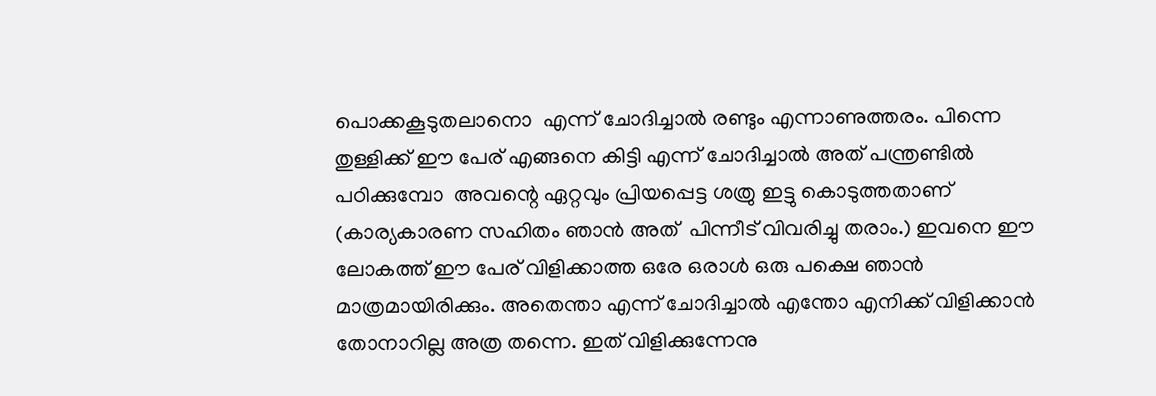പൊക്കകൂടുതലാനൊ  എന്ന് ചോദിച്ചാല്‍ രണ്ടും എന്നാണുത്തരം. പിന്നെ തുള്ളിക്ക്‌ ഈ പേര് എങ്ങനെ കിട്ടി എന്ന് ചോദിച്ചാല്‍ അത് പന്ത്രണ്ടില്‍ പഠിക്കുമ്പോ  അവന്റെ ഏറ്റവും പ്രിയപ്പെട്ട ശത്രു ഇട്ടു കൊടുത്തതാണ് (കാര്യകാരണ സഹിതം ഞാന്‍ അത്  പിന്നീട് വിവരിച്ചു തരാം.) ഇവനെ ഈ ലോകത്ത് ഈ പേര് വിളിക്കാത്ത ഒരേ ഒരാള്‍ ഒരു പക്ഷെ ഞാന്‍ മാത്രമായിരിക്കും. അതെന്താ എന്ന് ചോദിച്ചാല്‍ എന്തോ എനിക്ക് വിളിക്കാന്‍ തോനാറില്ല അത്ര തന്നെ. ഇത് വിളിക്കുന്നേനു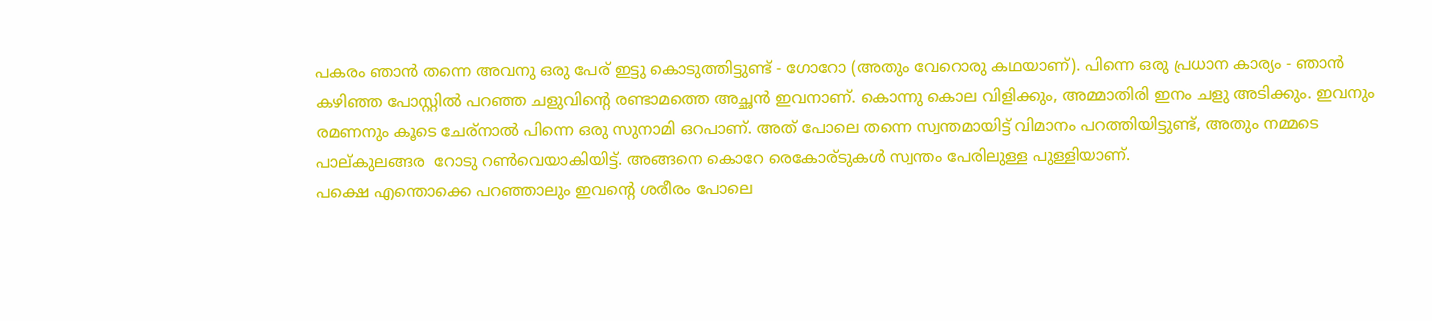പകരം ഞാന്‍ തന്നെ അവനു ഒരു പേര് ഇട്ടു കൊടുത്തിട്ടുണ്ട്‌ - ഗോറോ (അതും വേറൊരു കഥയാണ്). പിന്നെ ഒരു പ്രധാന കാര്യം - ഞാന്‍ കഴിഞ്ഞ പോസ്റ്റില്‍ പറഞ്ഞ ചളുവിന്റെ രണ്ടാമത്തെ അച്ഛന്‍ ഇവനാണ്. കൊന്നു കൊല വിളിക്കും, അമ്മാതിരി ഇനം ചളു അടിക്കും. ഇവനും രമണനും കൂടെ ചേര്നാല്‍ പിന്നെ ഒരു സുനാമി ഒറപാണ്. അത് പോലെ തന്നെ സ്വന്തമായിട്ട് വിമാനം പറത്തിയിട്ടുണ്ട്, അതും നമ്മടെ പാല്കുലങ്ങര  റോടു റണ്‍വെയാകിയിട്ട്‌. അങ്ങനെ കൊറേ രെകോര്ടുകള്‍ സ്വന്തം പേരിലുള്ള പുള്ളിയാണ്.
പക്ഷെ എന്തൊക്കെ പറഞ്ഞാലും ഇവന്റെ ശരീരം പോലെ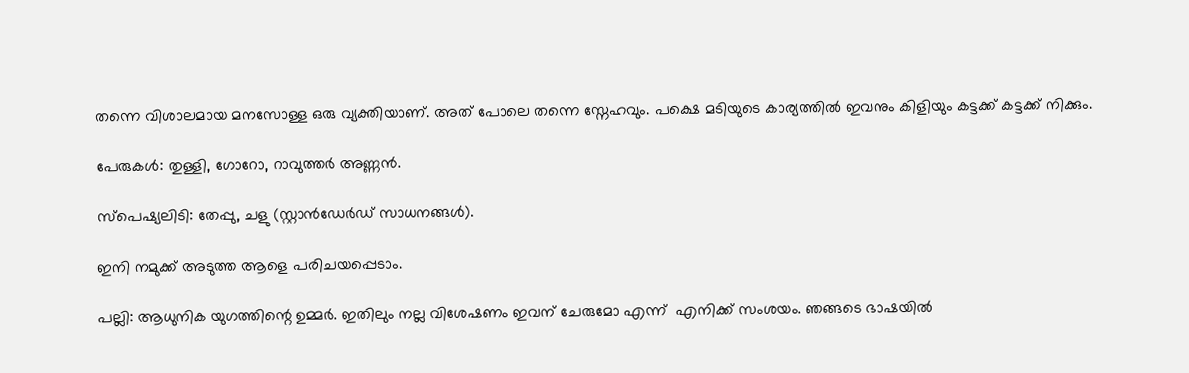തന്നെ വിശാലമായ മനസോള്ള ഒരു വ്യക്തിയാണ്. അത് പോലെ തന്നെ സ്നേഹവും. പക്ഷെ മടിയുടെ കാര്യത്തില്‍ ഇവനും കിളിയും കട്ടക്ക് കട്ടക്ക് നിക്കും.

പേരുകള്‍: തുള്ളി, ഗോറോ, റാവുത്തര്‍ അണ്ണന്‍.

സ്പെഷ്യലിടി: തേപ്പു, ചളു (സ്റ്റാന്‍ഡേര്‍ഡ് സാധനങ്ങള്‍).

ഇനി നമുക്ക് അടുത്ത ആളെ പരിചയപ്പെടാം.

പല്ലി: ആധുനിക യുഗത്തിന്റെ ഉമ്മര്‍. ഇതിലും നല്ല വിശേഷണം ഇവന് ചേരുമോ എന്ന്  എനിക്ക് സംശയം. ഞങ്ങടെ ഭാഷയില്‍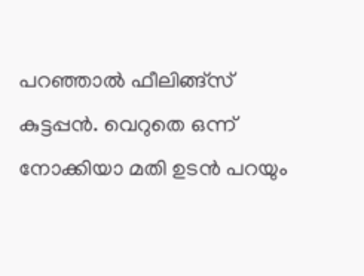പറഞ്ഞാല്‍ ഫീലിങ്ങ്സ്‌ കുട്ടപ്പന്‍. വെറുതെ ഒന്ന് നോക്കിയാ മതി ഉടന്‍ പറയും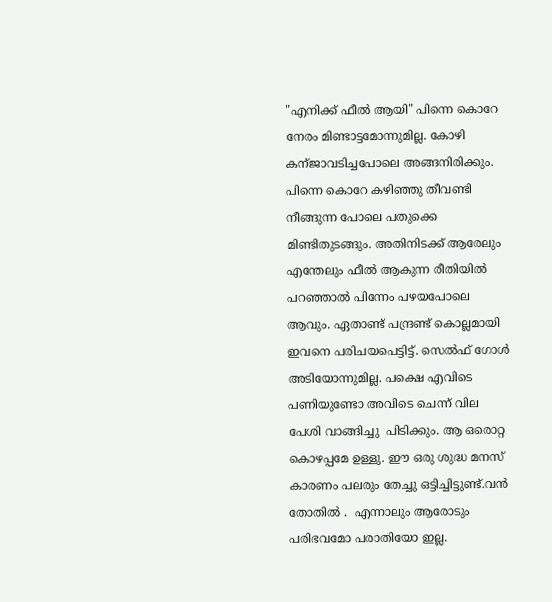"എനിക്ക് ഫീല്‍ ആയി" പിന്നെ കൊറേ നേരം മിണ്ടാട്ടമോന്നുമില്ല. കോഴി കന്ജാവടിച്ചപോലെ അങ്ങനിരിക്കും. പിന്നെ കൊറേ കഴിഞ്ഞു തീവണ്ടി നീങ്ങുന്ന പോലെ പതുക്കെ മിണ്ടിതുടങ്ങും. അതിനിടക്ക് ആരേലും എന്തേലും ഫീല്‍ ആകുന്ന രീതിയില്‍ പറഞ്ഞാല്‍ പിന്നേം പഴയപോലെ ആവും. ഏതാണ്ട് പന്ദ്രണ്ട് കൊല്ലമായി ഇവനെ പരിചയപെട്ടിട്ട്. സെല്‍ഫ് ഗോള്‍ അടിയോന്നുമില്ല. പക്ഷെ എവിടെ പണിയുണ്ടോ അവിടെ ചെന്ന് വില പേശി വാങ്ങിച്ചു  പിടിക്കും. ആ ഒരൊറ്റ കൊഴപ്പമേ ഉള്ളു. ഈ ഒരു ശുദ്ധ മനസ് കാരണം പലരും തേച്ചു ഒട്ടിച്ചിട്ടുണ്ട്.വന്‍ തോതില്‍ .  എന്നാലും ആരോടും പരിഭവമോ പരാതിയോ ഇല്ല.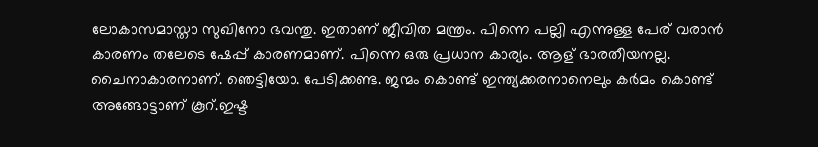ലോകാസമാസ്താ സുഖിനോ ഭവന്തു. ഇതാണ് ജീവിത മന്ത്രം. പിന്നെ പല്ലി എന്നുള്ള പേര് വരാന്‍ കാരണം തലേടെ ഷേപ്പ് കാരണമാണ്. പിന്നെ ഒരു പ്രധാന കാര്യം. ആള് ഭാരതീയനല്ല. ചൈനാകാരനാണ്. ഞെട്ടിയോ. പേടിക്കണ്ട. ജന്മം കൊണ്ട് ഇന്ത്യക്കരനാനെലും കര്‍മം കൊണ്ട് അങ്ങോട്ടാണ് കൂറ്.ഇഷ്ട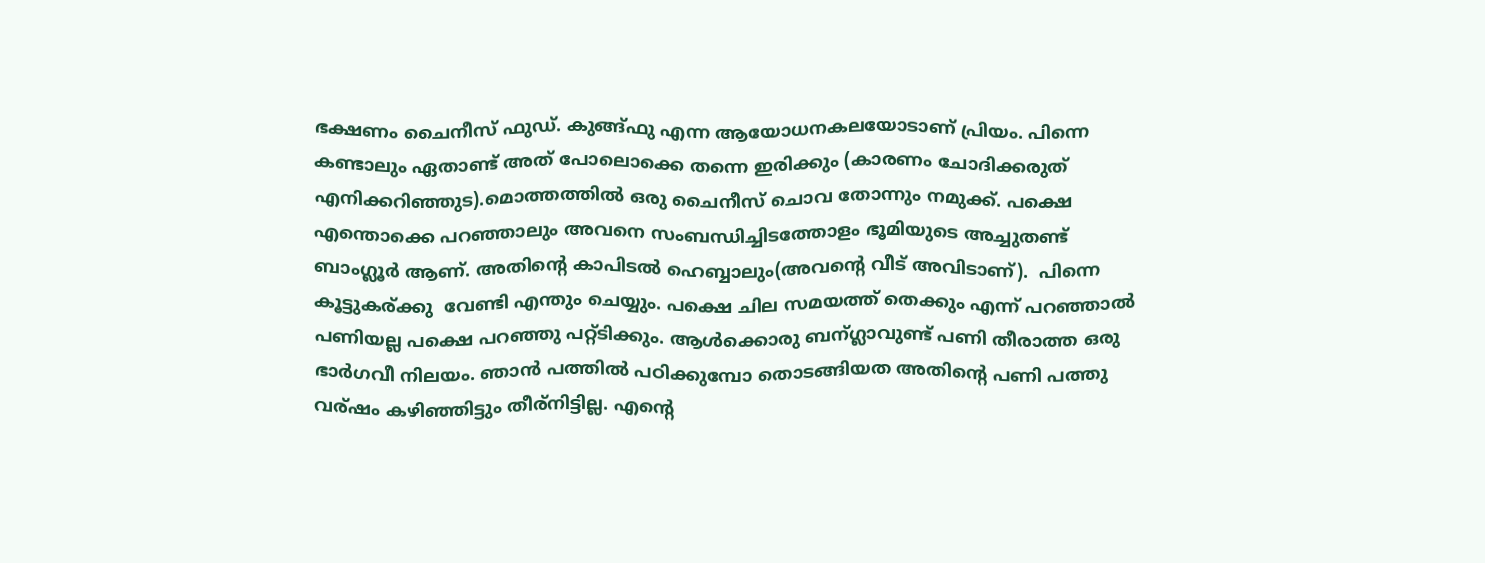ഭക്ഷണം ചൈനീസ് ഫുഡ്‌. കുങ്ങ്ഫു എന്ന ആയോധനകലയോടാണ് പ്രിയം. പിന്നെ കണ്ടാലും ഏതാണ്ട് അത് പോലൊക്കെ തന്നെ ഇരിക്കും (കാരണം ചോദിക്കരുത് എനിക്കറിഞ്ഞുട).മൊത്തത്തില്‍ ഒരു ചൈനീസ് ചൊവ തോന്നും നമുക്ക്. പക്ഷെ എന്തൊക്കെ പറഞ്ഞാലും അവനെ സംബന്ധിച്ചിടത്തോളം ഭൂമിയുടെ അച്ചുതണ്ട് ബാംഗ്ലൂര്‍ ആണ്. അതിന്റെ കാപിടല്‍ ഹെബ്ബാലും(അവന്റെ വീട് അവിടാണ്).  പിന്നെ കൂട്ടുകര്ക്കു  വേണ്ടി എന്തും ചെയ്യും. പക്ഷെ ചില സമയത്ത് തെക്കും എന്ന് പറഞ്ഞാല്‍ പണിയല്ല പക്ഷെ പറഞ്ഞു പറ്റ്ടിക്കും. ആള്‍ക്കൊരു ബന്ഗ്ലാവുണ്ട് പണി തീരാത്ത ഒരു ഭാര്‍ഗവീ നിലയം. ഞാന്‍ പത്തില്‍ പഠിക്കുമ്പോ തൊടങ്ങിയത അതിന്റെ പണി പത്തു വര്ഷം കഴിഞ്ഞിട്ടും തീര്നിട്ടില്ല. എന്റെ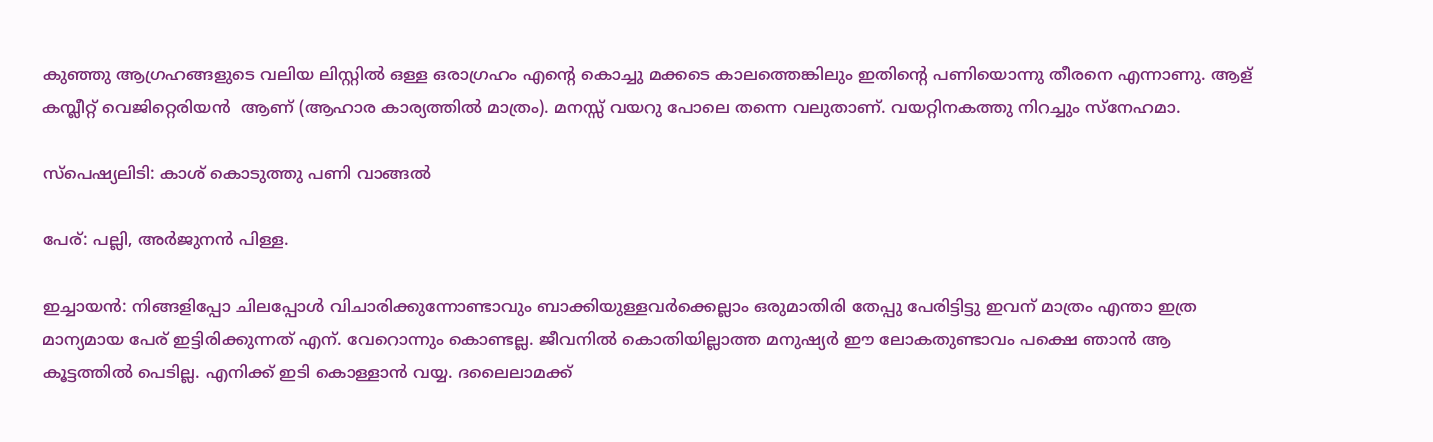കുഞ്ഞു ആഗ്രഹങ്ങളുടെ വലിയ ലിസ്റ്റില്‍ ഒള്ള ഒരാഗ്രഹം എന്റെ കൊച്ചു മക്കടെ കാലത്തെങ്കിലും ഇതിന്റെ പണിയൊന്നു തീരനെ എന്നാണു. ആള് കമ്പ്ലീറ്റ്‌ വെജിറ്റെരിയന്‍  ആണ് (ആഹാര കാര്യത്തില്‍ മാത്രം). മനസ്സ് വയറു പോലെ തന്നെ വലുതാണ്‌. വയറ്റിനകത്തു നിറച്ചും സ്നേഹമാ.

സ്പെഷ്യലിടി: കാശ് കൊടുത്തു പണി വാങ്ങല്‍

പേര്: പല്ലി, അര്‍ജുനന്‍ പിള്ള.

ഇച്ചായന്‍: നിങ്ങളിപ്പോ ചിലപ്പോള്‍ വിചാരിക്കുന്നോണ്ടാവും ബാക്കിയുള്ളവര്‍ക്കെല്ലാം ഒരുമാതിരി തേപ്പു പേരിട്ടിട്ടു ഇവന് മാത്രം എന്താ ഇത്ര മാന്യമായ പേര് ഇട്ടിരിക്കുന്നത് എന്. വേറൊന്നും കൊണ്ടല്ല. ജീവനില്‍ കൊതിയില്ലാത്ത മനുഷ്യര്‍ ഈ ലോകതുണ്ടാവം പക്ഷെ ഞാന്‍ ആ കൂട്ടത്തില്‍ പെടില്ല. എനിക്ക് ഇടി കൊള്ളാന്‍ വയ്യ. ദലൈലാമക്ക്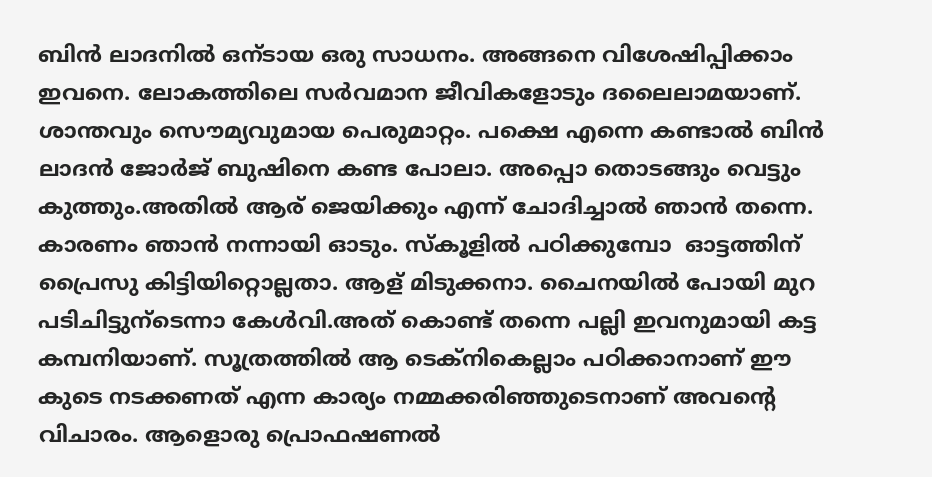ബിന്‍ ലാദനില്‍ ഒന്ടായ ഒരു സാധനം. അങ്ങനെ വിശേഷിപ്പിക്കാം ഇവനെ. ലോകത്തിലെ സര്‍വമാന ജീവികളോടും ദലൈലാമയാണ്. ശാന്തവും സൌമ്യവുമായ പെരുമാറ്റം. പക്ഷെ എന്നെ കണ്ടാല്‍ ബിന്‍ ലാദന്‍ ജോര്‍ജ് ബുഷിനെ കണ്ട പോലാ. അപ്പൊ തൊടങ്ങും വെട്ടും കുത്തും.അതില്‍ ആര് ജെയിക്കും എന്ന് ചോദിച്ചാല്‍ ഞാന്‍ തന്നെ. കാരണം ഞാന്‍ നന്നായി ഓടും. സ്കൂളില്‍ പഠിക്കുമ്പോ  ഓട്ടത്തിന്  പ്രൈസു കിട്ടിയിറ്റൊല്ലതാ. ആള് മിടുക്കനാ. ചൈനയില്‍ പോയി മുറ പടിചിട്ടുന്ടെന്നാ കേള്‍വി.അത് കൊണ്ട് തന്നെ പല്ലി ഇവനുമായി കട്ട കമ്പനിയാണ്. സൂത്രത്തില്‍ ആ ടെക്നികെല്ലാം പഠിക്കാനാണ് ഈ കു‌ടെ നടക്കണത്‌ എന്ന കാര്യം നമ്മക്കരിഞ്ഞുടെനാണ് അവന്റെ വിചാരം. ആളൊരു പ്രൊഫഷണല്‍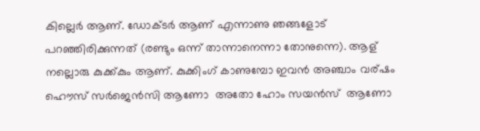കില്ലെര്‍ ആണ്. ഡോക്ടര്‍ ആണ് എന്നാണു ഞങ്ങളോട് പറഞ്ഞിരിക്കുന്നത് (രണ്ടും ഒന്ന് താന്നാനെന്നാ തോനുന്നെ). ആള് നല്ലൊരു കുക്ക്കും ആണ്. കുക്കിംഗ് കാണുമ്പോ ഇവന്‍ അഞ്ചാം വര്ഷം ഹൌസ് സര്‍ജെന്‍സി ആണോ  അതോ ഹോം സയന്‍സ്  ആണോ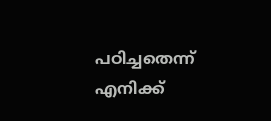പഠിച്ചതെന്ന് എനിക്ക്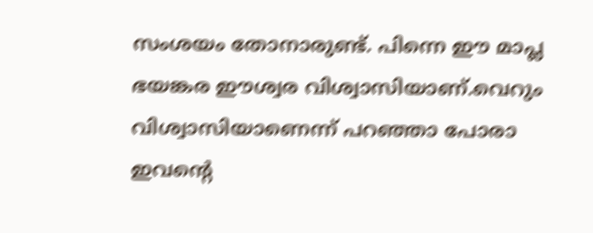സംശയം തോനാരുണ്ട്. പിന്നെ ഈ മാപ്ല ഭയങ്കര ഈശ്വര വിശ്വാസിയാണ്.വെറും വിശ്വാസിയാണെന്ന് പറഞ്ഞാ പോരാ ഇവന്റെ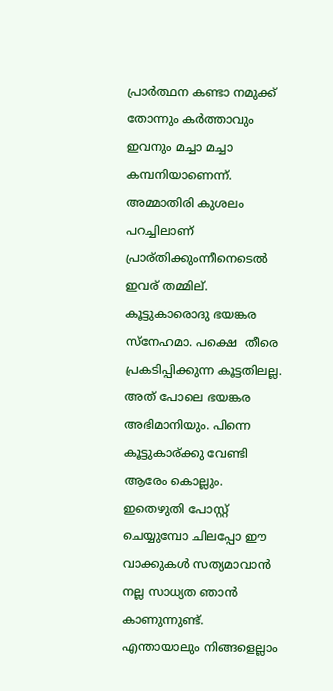പ്രാര്‍ത്ഥന കണ്ടാ നമുക്ക് തോന്നും കര്‍ത്താവും ഇവനും മച്ചാ മച്ചാ കമ്പനിയാണെന്ന്. അമ്മാതിരി കുശലം പറച്ചിലാണ് പ്രാര്തിക്കുംന്നീനെടെല്‍ ഇവര് തമ്മില്. കൂട്ടുകാരൊദു ഭയങ്കര സ്നേഹമാ. പക്ഷെ  തീരെ പ്രകടിപ്പിക്കുന്ന കൂട്ടതിലല്ല. അത് പോലെ ഭയങ്കര അഭിമാനിയും. പിന്നെ കൂട്ടുകാര്ക്കു വേണ്ടി ആരേം കൊല്ലും. ഇതെഴുതി പോസ്റ്റ്‌ ചെയ്യുമ്പോ ചിലപ്പോ ഈ വാക്കുകള്‍ സത്യമാവാന്‍ നല്ല സാധ്യത ഞാന്‍ കാണുന്നുണ്ട്. എന്തായാലും നിങ്ങളെല്ലാം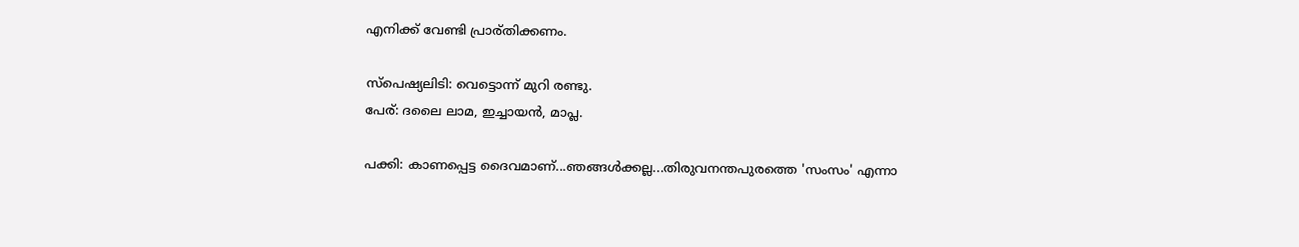എനിക്ക് വേണ്ടി പ്രാര്തിക്കണം.

സ്പെഷ്യലിടി: വെട്ടൊന്ന് മുറി രണ്ടു.
പേര്: ദലൈ ലാമ, ഇച്ചായന്‍, മാപ്ല.

പക്കി: കാണപ്പെട്ട ദൈവമാണ്...ഞങ്ങള്‍ക്കല്ല...തിരുവനന്തപുരത്തെ 'സംസം' എന്നാ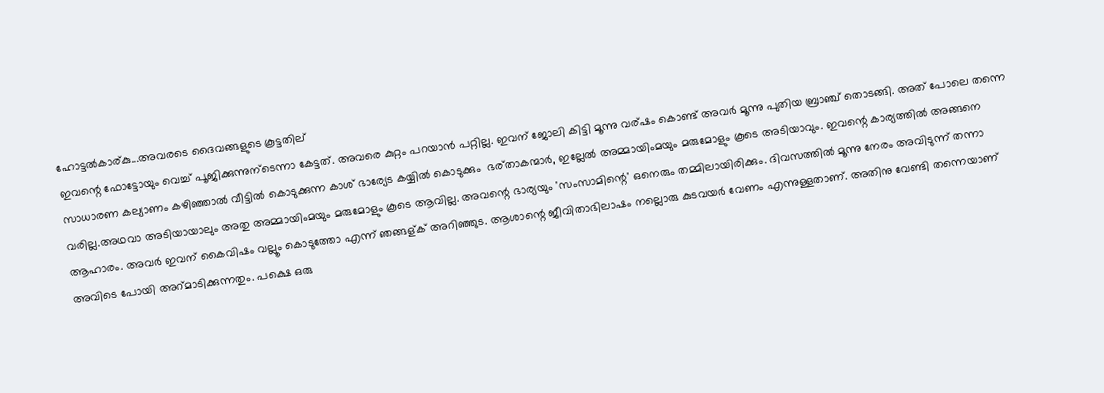ഹോട്ടല്‍കാര്കു...അവരടെ ദൈവങ്ങളുടെ കൂട്ടതില്
ഇവന്റെ ഫോട്ടോയും വെച്ച് പൂജിക്കുന്നുന്ടെന്നാ കേട്ടത്. അവരെ കുറ്റം പറയാന്‍ പറ്റില്ല. ഇവന് ജോലി കിട്ടി മൂന്നു വര്ഷം കൊണ്ട് അവര്‍ മൂന്നു പുതിയ ബ്രാഞ്ച് തൊടങ്ങി. അത് പോലെ തന്നെ സാധാരണ കല്യാണം കഴിഞ്ഞാല്‍ വീട്ടില്‍ കൊടുക്കുന്ന കാശ് ഭാര്യേട കയ്യില്‍ കൊടുക്കും  ഭര്താകന്മാര്‍, ഇല്ലേല്‍ അമ്മായിംമയും മരുമോളും കൂടെ അടിയാവും. ഇവന്റെ കാര്യത്തില്‍ അങ്ങനെ വരില്ല.അഥവാ അടിയായാലും അതു അമ്മായിംമയും മരുമോളും കൂടെ ആവില്ല. അവന്റെ ഭാര്യയും 'സംസാമിന്റെ' ഒനെരും തമ്മിലായിരിക്കും. ദിവസത്തില്‍ മൂന്നു നേരം അവിടുന്ന് തന്നാ ആഹാരം. അവര്‍ ഇവന് കൈവിഷം വല്ലൂം കൊടുത്തോ എന്ന് ഞങ്ങള്ക് അറിഞ്ഞുട. ആശാന്റെ ജീവിതാഭിലാഷം നല്ലൊരു കുടവയര്‍ വേണം എന്നുള്ളതാണ്. അതിനു വേണ്ടി തന്നെയാണ് അവിടെ പോയി അറ്മാടിക്കുന്നതും. പക്ഷെ ഒരു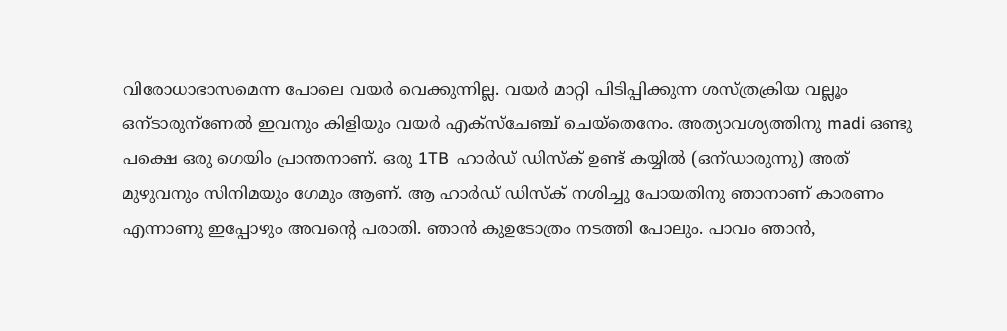വിരോധാഭാസമെന്ന പോലെ വയര്‍ വെക്കുന്നില്ല. വയര്‍ മാറ്റി പിടിപ്പിക്കുന്ന ശസ്ത്രക്രിയ വല്ലൂം ഒന്ടാരുന്ണേല്‍ ഇവനും കിളിയും വയര്‍ എക്സ്ചേഞ്ച് ചെയ്തെനേം. അത്യാവശ്യത്തിനു madi ഒണ്ടു പക്ഷെ ഒരു ഗെയിം പ്രാന്തനാണ്. ഒരു 1TB  ഹാര്‍ഡ് ഡിസ്ക് ഉണ്ട് കയ്യില്‍ (ഒന്ഡാരുന്നു) അത് മുഴുവനും സിനിമയും ഗേമും ആണ്. ആ ഹാര്‍ഡ് ഡിസ്ക് നശിച്ചു പോയതിനു ഞാനാണ് കാരണം എന്നാണു ഇപ്പോഴും അവന്റെ പരാതി. ഞാന്‍ കുഉടോത്രം നടത്തി പോലും. പാവം ഞാന്‍,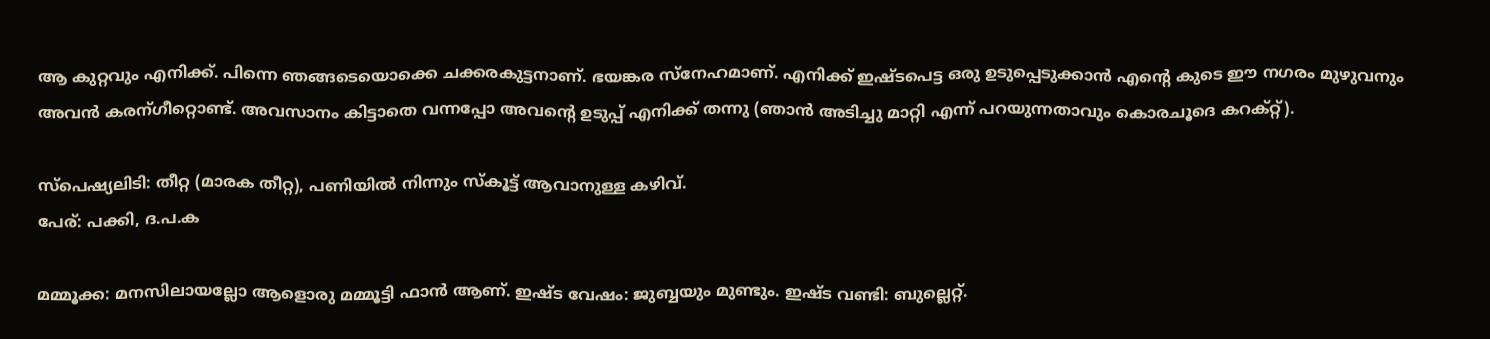ആ കുറ്റവും എനിക്ക്. പിന്നെ ഞങ്ങടെയൊക്കെ ചക്കരകുട്ടനാണ്. ഭയങ്കര സ്നേഹമാണ്. എനിക്ക് ഇഷ്ടപെട്ട ഒരു ഉടുപ്പെടുക്കാന്‍ എന്റെ കു‌ടെ ഈ നഗരം മുഴുവനും അവന്‍ കരന്ഗീറ്റൊണ്ട്. അവസാനം കിട്ടാതെ വന്നപ്പോ അവന്റെ ഉടുപ്പ് എനിക്ക് തന്നു (ഞാന്‍ അടിച്ചു മാറ്റി എന്ന് പറയുന്നതാവും കൊരചൂദെ കറക്റ്റ്).

സ്പെഷ്യലിടി: തീറ്റ (മാരക തീറ്റ), പണിയില്‍ നിന്നും സ്കൂട്ട് ആവാനുള്ള കഴിവ്.
പേര്: പക്കി, ദ.പ.ക

മമ്മൂക്ക: മനസിലായല്ലോ ആളൊരു മമ്മൂട്ടി ഫാന്‍ ആണ്. ഇഷ്ട വേഷം: ജുബ്ബയും മുണ്ടും. ഇഷ്ട വണ്ടി: ബുല്ലെറ്റ്.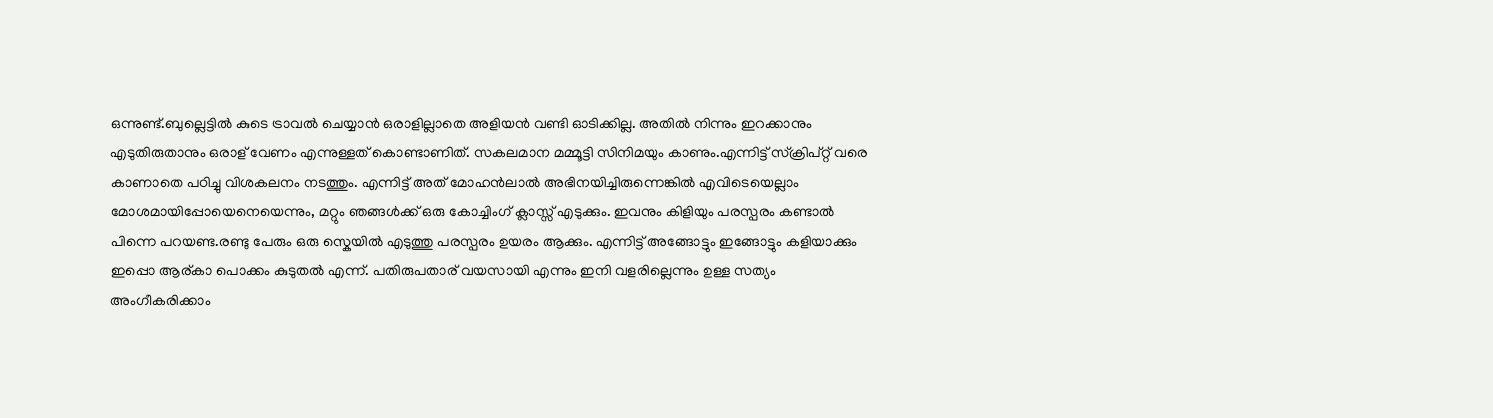ഒന്നുണ്ട്.ബുല്ലെട്ടില്‍ കു‌ടെ ട്രാവല്‍ ചെയ്യാന്‍ ഒരാളില്ലാതെ അളിയന്‍ വണ്ടി ഓടിക്കില്ല. അതില്‍ നിന്നും ഇറക്കാനും എടുതിരുതാനും ഒരാള് വേണം എന്നുള്ളത് കൊണ്ടാണിത്. സകലമാന മമ്മൂട്ടി സിനിമയും കാണും.എന്നിട്ട് സ്ക്രിപ്റ്റ് വരെ കാണാതെ പഠിച്ചു വിശകലനം നടത്തും. എന്നിട്ട് അത് മോഹന്‍ലാല്‍ അഭിനയിച്ചിരുന്നെങ്കില്‍ എവിടെയെല്ലാം മോശമായിപ്പോയെനെയെന്നും, മറ്റും ഞങ്ങള്‍ക്ക് ഒരു കോച്ചിംഗ് ക്ലാസ്സ്‌ എടുക്കും. ഇവനും കിളിയും പരസ്പരം കണ്ടാല്‍ പിന്നെ പറയണ്ട.രണ്ടു പേരും ഒരു സ്കെയില്‍ എടുത്തു പരസ്പരം ഉയരം ആക്കും. എന്നിട്ട് അങ്ങോട്ടും ഇങ്ങോട്ടും കളിയാക്കും ഇപ്പൊ ആര്കാ പൊക്കം കുടുതല്‍ എന്ന്. പതിരുപതാര് വയസായി എന്നും ഇനി വളരില്ലെന്നും ഉള്ള സത്യം അംഗീകരിക്കാം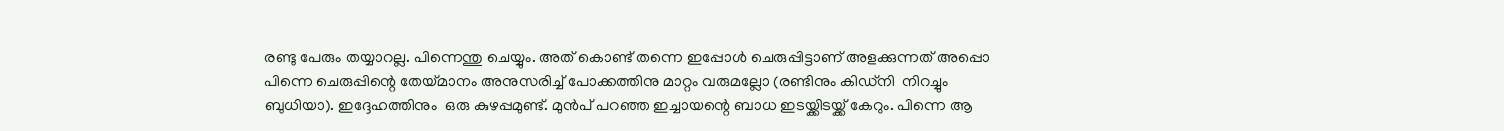രണ്ടു പേരും തയ്യാറല്ല. പിന്നെന്തു ചെയ്യും. അത് കൊണ്ട് തന്നെ ഇപ്പോള്‍ ചെരുപ്പിട്ടാണ് അളക്കുന്നത് അപ്പൊ പിന്നെ ചെരുപ്പിന്റെ തേയ്മാനം അനുസരിച്ച് പോക്കത്തിനു മാറ്റം വരുമല്ലോ (രണ്ടിനും കിഡ്നി  നിറച്ചും ബുധിയാ). ഇദ്ദേഹത്തിനും  ഒരു കുഴപ്പമുണ്ട്. മുന്‍പ് പറഞ്ഞ ഇച്ചായന്റെ ബാധ ഇടയ്ക്കിടയ്ക്ക് കേറും. പിന്നെ ആ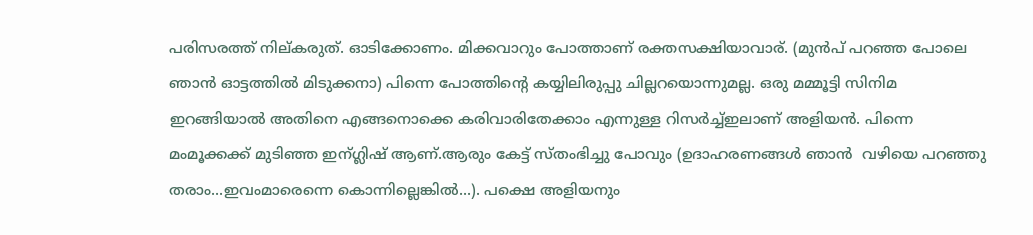പരിസരത്ത് നില്കരുത്. ഓടിക്കോണം. മിക്കവാറും പോത്താണ് രക്തസക്ഷിയാവാര്. (മുന്‍പ് പറഞ്ഞ പോലെ ഞാന്‍ ഓട്ടത്തില്‍ മിടുക്കനാ) പിന്നെ പോത്തിന്റെ കയ്യിലിരുപ്പു ചില്ലറയൊന്നുമല്ല. ഒരു മമ്മൂട്ടി സിനിമ ഇറങ്ങിയാല്‍ അതിനെ എങ്ങനൊക്കെ കരിവാരിതേക്കാം എന്നുള്ള റിസര്‍ച്ച്ഇലാണ് അളിയന്‍. പിന്നെ മംമൂക്കക്ക് മുടിഞ്ഞ ഇന്ഗ്ലിഷ് ആണ്.ആരും കേട്ട് സ്തംഭിച്ചു പോവും (ഉദാഹരണങ്ങള്‍ ഞാന്‍  വഴിയെ പറഞ്ഞു തരാം...ഇവംമാരെന്നെ കൊന്നില്ലെങ്കില്‍...). പക്ഷെ അളിയനും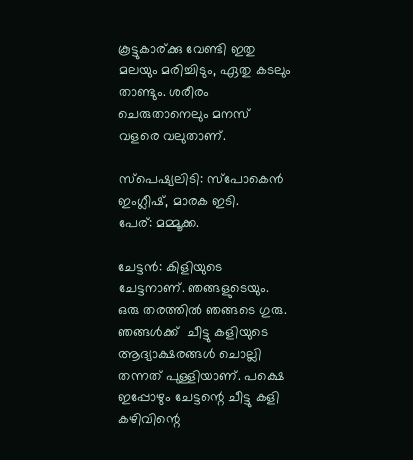കൂട്ടുകാര്ക്കു വേണ്ടി ഇതു മലയും മരിച്ചിടും, ഏതു കടലും താണ്ടും. ശരീരം ചെരുതാനെലും മനസ് വളരെ വലുതാണ്‌.

സ്പെഷ്യലിടി: സ്പോകെന്‍ ഇംഗ്ലീഷ്, മാരക ഇടി.
പേര്: മമ്മൂക്ക.

ചേട്ടന്‍: കിളിയുടെ ചേട്ടനാണ്. ഞങ്ങളുടെയും. ഒരു തരത്തില്‍ ഞങ്ങടെ ഗുരു. ഞങ്ങള്‍ക്ക്  ചീട്ടു കളിയുടെ ആദ്യാക്ഷരങ്ങള്‍ ചൊല്ലി തന്നത് പുള്ളിയാണ്. പക്ഷെ ഇപ്പോഴും ചേട്ടന്റെ ചീട്ടു കളി കഴിവിന്റെ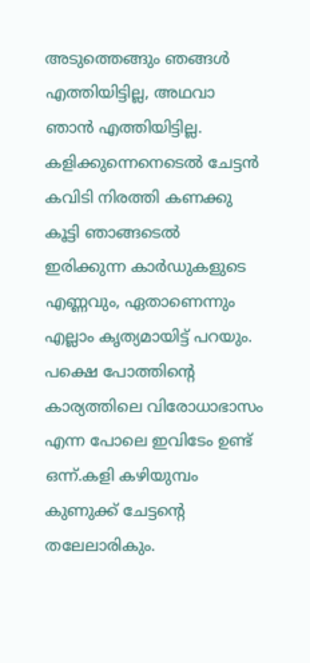അടുത്തെങ്ങും ഞങ്ങള്‍ എത്തിയിട്ടില്ല, അഥവാ ഞാന്‍ എത്തിയിട്ടില്ല. കളിക്കുന്നെനെടെല്‍ ചേട്ടന്‍ കവിടി നിരത്തി കണക്കു കൂട്ടി ഞാങ്ങടെല്‍  ഇരിക്കുന്ന കാര്‍ഡുകളുടെ എണ്ണവും, ഏതാണെന്നും എല്ലാം കൃത്യമായിട്ട്‌ പറയും. പക്ഷെ പോത്തിന്റെ കാര്യത്തിലെ വിരോധാഭാസം എന്ന പോലെ ഇവിടേം ഉണ്ട് ഒന്ന്.കളി കഴിയുമ്പം കുണുക്ക് ചേട്ടന്റെ തലേലാരികും.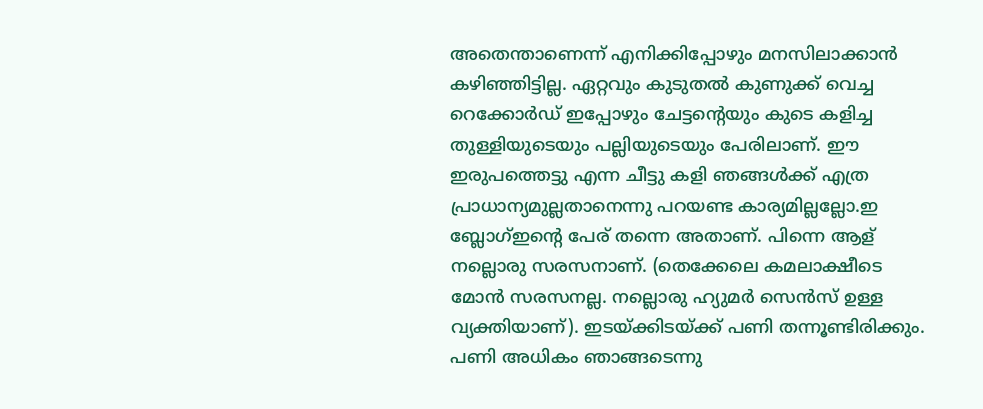അതെന്താണെന്ന് എനിക്കിപ്പോഴും മനസിലാക്കാന്‍ കഴിഞ്ഞിട്ടില്ല. ഏറ്റവും കുടുതല്‍ കുണുക്ക് വെച്ച റെക്കോര്‍ഡ്‌ ഇപ്പോഴും ചേട്ടന്റെയും കു‌ടെ കളിച്ച തുള്ളിയുടെയും പല്ലിയുടെയും പേരിലാണ്. ഈ ഇരുപത്തെട്ടു എന്ന ചീട്ടു കളി ഞങ്ങള്‍ക്ക് എത്ര പ്രാധാന്യമുല്ലതാനെന്നു പറയണ്ട കാര്യമില്ലല്ലോ.ഇ ബ്ലോഗ്‌ഇന്റെ പേര് തന്നെ അതാണ്‌. പിന്നെ ആള് നല്ലൊരു സരസനാണ്. (തെക്കേലെ കമലാക്ഷീടെ മോന്‍ സരസനല്ല. നല്ലൊരു ഹ്യുമര്‍ സെന്‍സ് ഉള്ള വ്യക്തിയാണ്). ഇടയ്ക്കിടയ്ക്ക് പണി തന്നൂണ്ടിരിക്കും. പണി അധികം ഞാങ്ങടെന്നു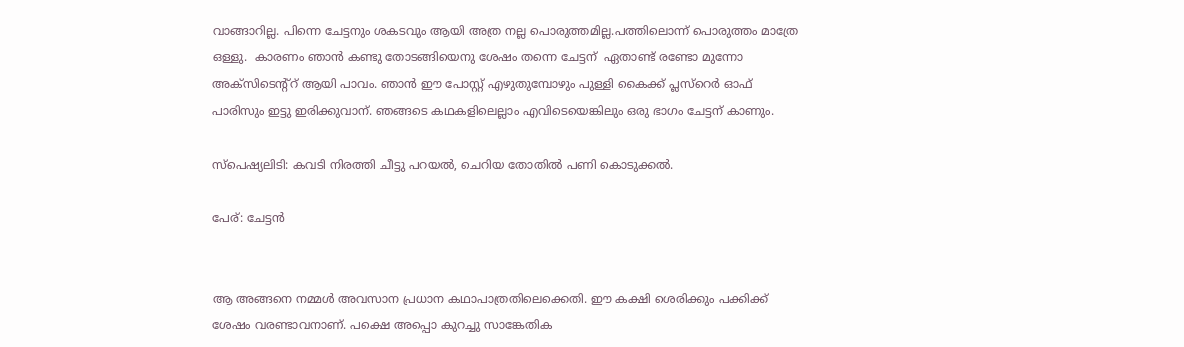വാങ്ങാറില്ല. പിന്നെ ചേട്ടനും ശകടവും ആയി അത്ര നല്ല പൊരുത്തമില്ല.പത്തിലൊന്ന് പൊരുത്തം മാത്രേ ഒള്ളു.  കാരണം ഞാന്‍ കണ്ടു തോടങ്ങിയെനു ശേഷം തന്നെ ചേട്ടന്  ഏതാണ്ട് രണ്ടോ മുന്നോ അക്സിടെന്റ്റ് ആയി പാവം. ഞാന്‍ ഈ പോസ്റ്റ്‌ എഴുതുമ്പോഴും പുള്ളി കൈക്ക് പ്ലസ്റെര്‍ ഓഫ് പാരിസും ഇട്ടു ഇരിക്കുവാന്. ഞങ്ങടെ കഥകളിലെല്ലാം എവിടെയെങ്കിലും ഒരു ഭാഗം ചേട്ടന് കാണും.

സ്പെഷ്യലിടി: കവടി നിരത്തി ചീട്ടു പറയല്‍, ചെറിയ തോതില്‍ പണി കൊടുക്കല്‍.

പേര്: ചേട്ടന്‍


ആ അങ്ങനെ നമ്മള്‍ അവസാന പ്രധാന കഥാപാത്രതിലെക്കെതി. ഈ കക്ഷി ശെരിക്കും പക്കിക്ക് ശേഷം വരണ്ടാവനാണ്. പക്ഷെ അപ്പൊ കുറച്ചു സാങ്കേതിക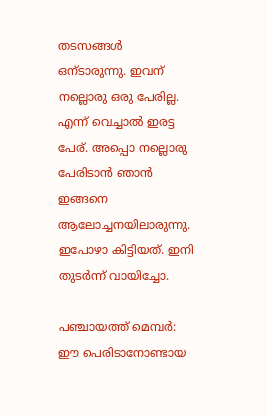തടസങ്ങള്‍ ഒന്ടാരുന്നു. ഇവന് നല്ലൊരു ഒരു പേരില്ല. എന്ന് വെച്ചാല്‍ ഇരട്ട പേര്. അപ്പൊ നല്ലൊരു പേരിടാന്‍ ഞാന്‍ ഇങ്ങനെ ആലോച്ചനയിലാരുന്നു. ഇപോഴാ കിട്ടിയത്. ഇനി തുടര്‍ന്ന് വായിച്ചോ.

പഞ്ചായത്ത് മെമ്പര്‍: ഈ പെരിടാനോണ്ടായ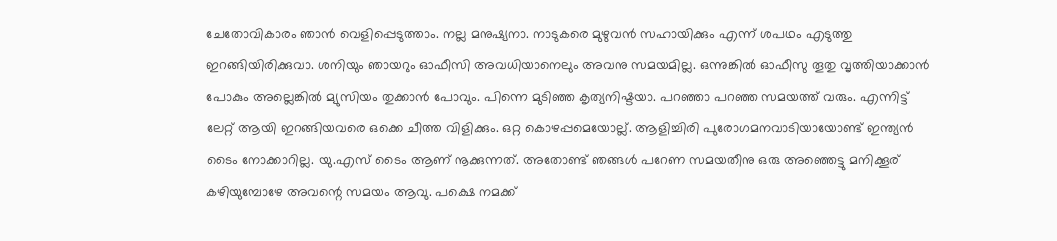ചേതോവികാരം ഞാന്‍ വെളിപ്പെടുത്താം. നല്ല മനുഷ്യനാ. നാടുകരെ മുഴുവന്‍ സഹായിക്കും എന്ന് ശപഥം എടുത്തു ഇറങ്ങിയിരിക്കുവാ. ശനിയും ഞായറും ഓഫീസി അവധിയാനെലും അവനു സമയമില്ല. ഒന്നുങ്കില്‍ ഓഫീസു തൂതു വൃത്തിയാക്കാന്‍ പോകും അല്ലെങ്കില്‍ മ്യുസിയം തുക്കാന്‍ പോവും. പിന്നെ മുടിഞ്ഞ കൃത്യനിഷ്ടയാ. പറഞ്ഞാ പറഞ്ഞ സമയത്ത് വരും. എന്നിട്ട് ലേറ്റ് ആയി ഇറങ്ങിയവരെ ഒക്കെ ചീത്ത വിളിക്കും. ഒറ്റ കൊഴപ്പമെയോല്ല്. ആളിച്ചിരി പുരോഗമനവാടിയായോണ്ട് ഇന്ത്യന്‍ ടൈം നോക്കാറില്ല. യു.എസ് ടൈം ആണ് നൂക്കുന്നത്. അതോണ്ട് ഞങ്ങള്‍ പറേണ സമയതീനു ഒരു അഞ്ഞെട്ടു മനിക്കൂര് കഴിയുമ്പോഴേ അവന്റെ സമയം ആവു. പക്ഷെ നമക്ക്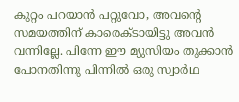കുറ്റം പറയാന്‍ പറ്റുവോ, അവന്റെ സമയത്തിന് കാരെക്ടായിട്ടു അവന്‍ വന്നില്ലേ. പിന്നേ ഈ മ്യുസിയം തുക്കാന്‍ പോനതിന്നു പിന്നില്‍ ഒരു സ്വാര്‍ഥ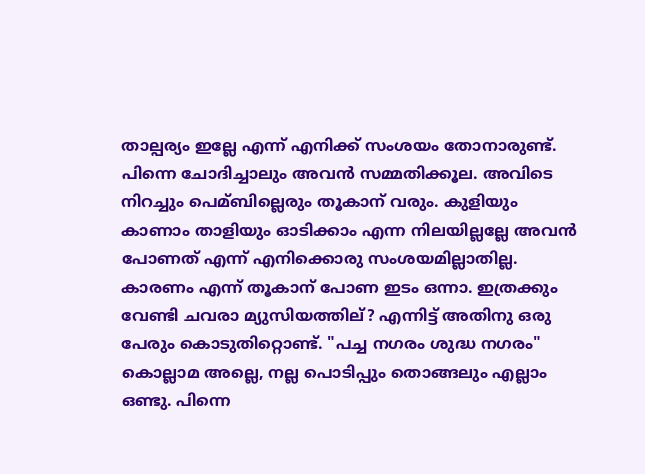താല്പര്യം ഇല്ലേ എന്ന് എനിക്ക് സംശയം തോനാരുണ്ട്. പിന്നെ ചോദിച്ചാലും അവന്‍ സമ്മതിക്കൂല. അവിടെ നിറച്ചും പെമ്ബില്ലെരും തൂകാന് വരും. കുളിയും കാണാം താളിയും ഓടിക്കാം എന്ന നിലയില്ലല്ലേ അവന്‍ പോണത് എന്ന് എനിക്കൊരു സംശയമില്ലാതില്ല. കാരണം എന്ന് തൂകാന് പോണ ഇടം ഒന്നാ. ഇത്രക്കും വേണ്ടി ചവരാ മ്യുസിയത്തില്? എന്നിട്ട് അതിനു ഒരു പേരും കൊടുതിറ്റൊണ്ട്. "പച്ച നഗരം ശുദ്ധ നഗരം" കൊല്ലാമ അല്ലെ, നല്ല പൊടിപ്പും തൊങ്ങലും എല്ലാം ഒണ്ടു. പിന്നെ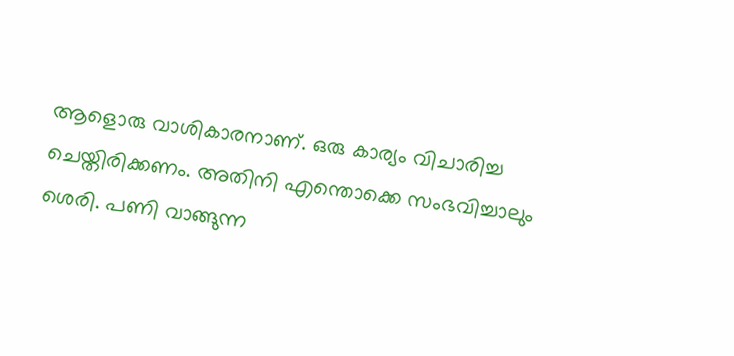ആളൊരു വാശികാരനാണ്. ഒരു കാര്യം വിചാരിച്ച ചെയ്തിരിക്കണം. അതിനി എന്തൊക്കെ സംഭവിച്ചാലും ശെരി. പണി വാങ്ങുന്ന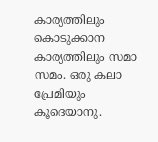കാര്യത്തിലും കൊടുക്കാന കാര്യത്തിലും സമാ സമം. ഒരു കലാ പ്രേമിയും കൂദെയാനു.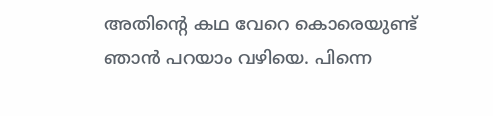അതിന്റെ കഥ വേറെ കൊരെയുണ്ട് ഞാന്‍ പറയാം വഴിയെ. പിന്നെ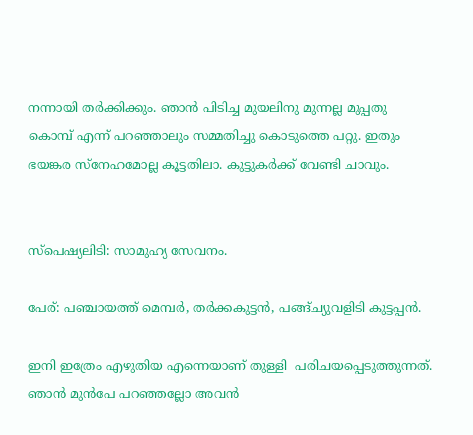നന്നായി തര്‍ക്കിക്കും. ഞാന്‍ പിടിച്ച മുയലിനു മുന്നല്ല മുപ്പതു  കൊമ്പ് എന്ന് പറഞ്ഞാലും സമ്മതിച്ചു കൊടുത്തെ പറ്റു. ഇതും ഭയങ്കര സ്നേഹമോല്ല കൂട്ടതിലാ. കുട്ടുകര്‍ക്ക് വേണ്ടി ചാവും.


സ്പെഷ്യലിടി: സാമുഹ്യ സേവനം.

പേര്: പഞ്ചായത്ത് മെമ്പര്‍, തര്‍ക്കകുട്ടന്‍, പങ്ങ്ച്യുവളിടി കുട്ടപ്പന്‍.

ഇനി ഇത്രേം എഴുതിയ എന്നെയാണ് തുള്ളി  പരിചയപ്പെടുത്തുന്നത്. ഞാന്‍ മുന്‍പേ പറഞ്ഞല്ലോ അവന്‍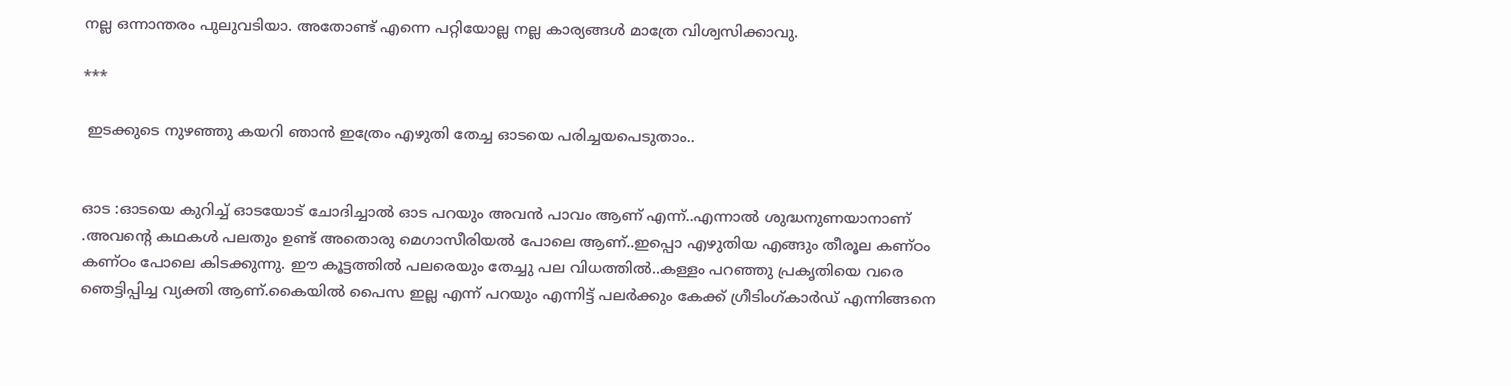നല്ല ഒന്നാന്തരം പുലുവടിയാ. അതോണ്ട് എന്നെ പറ്റിയോല്ല നല്ല കാര്യങ്ങള്‍ മാത്രേ വിശ്വസിക്കാവു.

***

 ഇടക്കുടെ നുഴഞ്ഞു കയറി ഞാന്‍ ഇത്രേം എഴുതി തേച്ച ഓടയെ പരിച്ചയപെടുതാം..


ഓട :ഓടയെ കുറിച്ച് ഓടയോട് ചോദിച്ചാല്‍ ഓട പറയും അവന്‍ പാവം ആണ് എന്ന്..എന്നാല്‍ ശുദ്ധനുണയാനാണ് .അവന്‍റെ കഥകള്‍ പലതും ഉണ്ട് അതൊരു മെഗാസീരിയല്‍ പോലെ ആണ്..ഇപ്പൊ എഴുതിയ എങ്ങും തീരൂല കണ്ഠം കണ്ഠം പോലെ കിടക്കുന്നു. ഈ കൂട്ടത്തില്‍ പലരെയും തേച്ചു പല വിധത്തില്‍..കള്ളം പറഞ്ഞു പ്രകൃതിയെ വരെ ഞെട്ടിപ്പിച്ച വ്യക്തി ആണ്.കൈയില്‍ പൈസ ഇല്ല എന്ന് പറയും എന്നിട്ട് പലര്‍ക്കും കേക്ക് ഗ്രീടിംഗ്കാര്‍ഡ്‌ എന്നിങ്ങനെ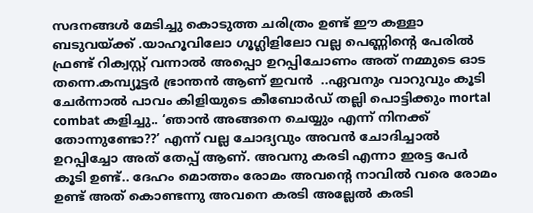സദനങ്ങള്‍ മേടിച്ചു കൊടുത്ത ചരിത്രം ഉണ്ട് ഈ കള്ളാ ബടുവയ്ക്ക് .യാഹൂവിലോ ഗൂഗ്ലിളിലോ വല്ല പെണ്ണിന്‍റെ പേരില്‍ ഫ്രണ്ട് റിക്വസ്റ്റ് വന്നാല്‍ അപ്പൊ ഉറപ്പിചോണം അത് നമ്മുടെ ഓട തന്നെ.കമ്പ്യൂട്ടര്‍ ഭ്രാന്തന്‍ ആണ് ഇവന്‍  ..ഏവനും വാറുവും കൂടി ചേര്‍ന്നാല്‍ പാവം കിളിയുടെ കീബോര്‍ഡ്‌ തല്ലി പൊട്ടിക്കും mortal combat കളിച്ചു.. ‘ഞാന്‍ അങ്ങനെ ചെയ്യും എന്ന് നിനക്ക് തോന്നുണ്ടോ??’ എന്ന് വല്ല ചോദ്യവും അവന്‍ ചോദിച്ചാല്‍ ഉറപ്പിച്ചോ അത് തേപ്പ്‌ ആണ്. അവനു കരടി എന്നാ ഇരട്ട പേര്‍ കൂടി ഉണ്ട്.. ദേഹം മൊത്തം രോമം അവന്റെ നാവില്‍ വരെ രോമം ഉണ്ട് അത് കൊണ്ടന്നു അവനെ കരടി അല്ലേല്‍ കരടി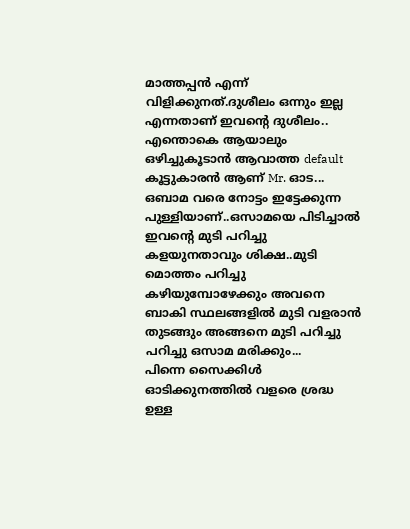മാത്തപ്പന്‍ എന്ന് വിളിക്കുനത്.ദുശീലം ഒന്നും ഇല്ല എന്നതാണ് ഇവന്‍റെ ദുശീലം.. എന്തൊകെ ആയാലും ഒഴിച്ചുകൂടാന്‍ ആവാത്ത default കൂട്ടുകാരന്‍ ആണ് Mr. ഓട...
ഒബാമ വരെ നോട്ടം ഇട്ടേക്കുന്ന പുള്ളിയാണ്..ഒസാമയെ പിടിച്ചാല്‍ ഇവന്റെ മുടി പറിച്ചു കളയുനതാവും ശിക്ഷ..മുടി മൊത്തം പറിച്ചു കഴിയുമ്പോഴേക്കും അവനെ ബാകി സ്ഥലങ്ങളില്‍ മുടി വളരാന്‍ തുടങ്ങും അങ്ങനെ മുടി പറിച്ചു പറിച്ചു ഒസാമ മരിക്കും...
പിന്നെ സൈക്കിള്‍ ഓടിക്കുനത്തില്‍ വളരെ ശ്രദ്ധ ഉള്ള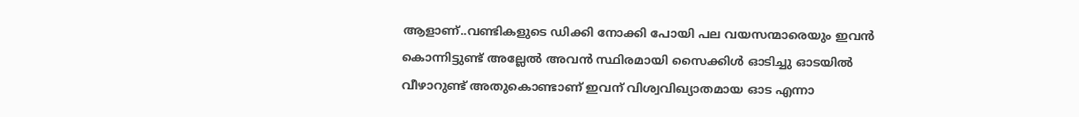ആളാണ്..വണ്ടികളുടെ ഡിക്കി നോക്കി പോയി പല വയസന്മാരെയും ഇവന്‍ കൊന്നിട്ടുണ്ട് അല്ലേല്‍ അവന്‍ സ്ഥിരമായി സൈക്കിള്‍ ഓടിച്ചു ഓടയില്‍ വീഴാറുണ്ട് അതുകൊണ്ടാണ് ഇവന് വിശ്വവിഖ്യാതമായ ഓട എന്നാ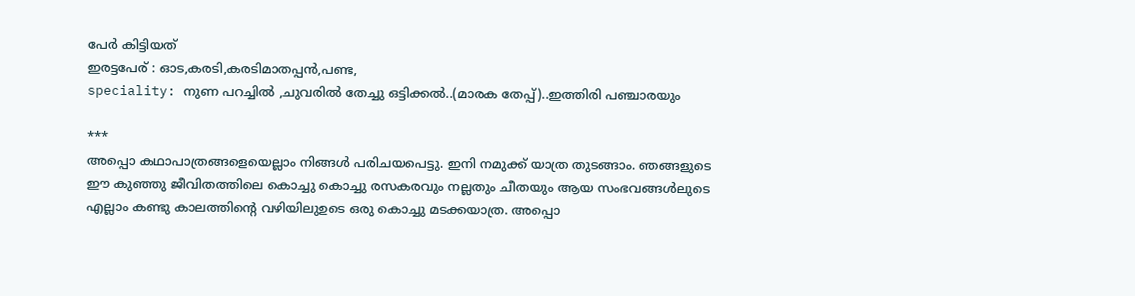പേര്‍ കിട്ടിയത്
ഇരട്ടപേര് : ഓട,കരടി,കരടിമാതപ്പന്‍,പണ്ട,
speciality: നുണ പറച്ചില്‍ ,ചുവരില്‍ തേച്ചു ഒട്ടിക്കല്‍..(മാരക തേപ്പ്)..ഇത്തിരി പഞ്ചാരയും

***
അപ്പൊ കഥാപാത്രങ്ങളെയെല്ലാം നിങ്ങള്‍ പരിചയപെട്ടു. ഇനി നമുക്ക് യാത്ര തുടങ്ങാം. ഞങ്ങളുടെ ഈ കുഞ്ഞു ജീവിതത്തിലെ കൊച്ചു കൊച്ചു രസകരവും നല്ലതും ചീതയും ആയ സംഭവങ്ങള്‍ലുടെ എല്ലാം കണ്ടു കാലത്തിന്റെ വഴിയിലുഉടെ ഒരു കൊച്ചു മടക്കയാത്ര. അപ്പൊ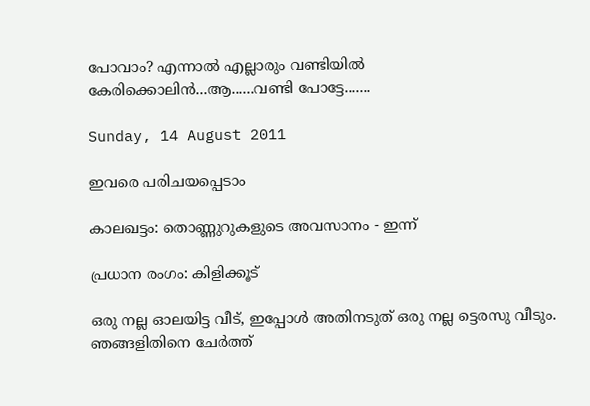പോവാം? എന്നാല്‍ എല്ലാരും വണ്ടിയില്‍ കേരിക്കൊലിന്‍...ആ......വണ്ടി പോട്ടേ.......

Sunday, 14 August 2011

ഇവരെ പരിചയപ്പെടാം

കാലഖട്ടം: തൊണ്ണുറുകളുടെ അവസാനം - ഇന്ന്

പ്രധാന രംഗം: കിളിക്കൂട്

ഒരു നല്ല ഓലയിട്ട വീട്, ഇപ്പോള്‍ അതിനടുത് ഒരു നല്ല ട്ടെരസു വീടും. ഞങ്ങളിതിനെ ചേര്‍ത്ത്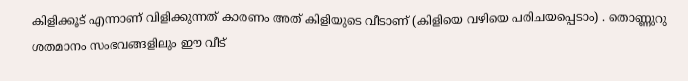കിളിക്കൂട് എന്നാണ് വിളിക്കുന്നത്‌ കാരണം അത് കിളിയുടെ വീടാണ് (കിളിയെ വഴിയെ പരിചയപ്പെടാം) . തൊണ്ണുറു ശതമാനം സംഭവങ്ങളിലും ഈ വീട്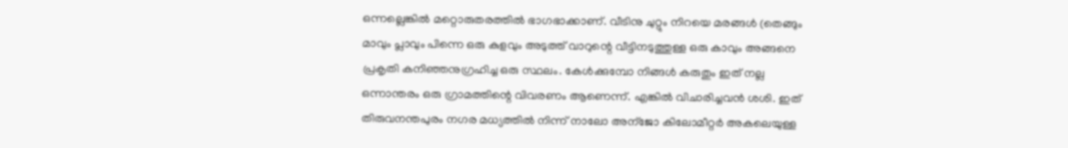ഒന്നല്ലെങ്കില്‍ മറ്റൊരുതരത്തില്‍ ഭാഗഭാക്കാണ്. വീടിനു ചുറ്റും നിറയെ മരങ്ങള്‍ (തെങ്ങും മാവും പ്ലാവും പിന്നെ ഒരു കുളവും അടുത്ത് വാറുന്റെ വീട്ടിനടുത്തുള്ള ഒരു കാവും അങ്ങനെ പ്രകൃതി കനിഞ്ഞനുഗ്രഹിച്ച ഒരു സ്ഥലം. കേള്‍ക്കുമ്പോ നിങ്ങള്‍ കരുതും ഇത് നല്ല ഒന്നാന്തരം ഒരു ഗ്രാമത്തിന്റെ വിവരണം ആണെന്ന്. എങ്കില്‍ വിചാരിച്ചവന്‍‍ ശശി. ഇത്   തിരുവനന്തപുരം നഗര മധ്യത്തില്‍ നിന്ന് നാലോ അന്ജോ കിലോമീറ്റര്‍ അകലെയുള്ള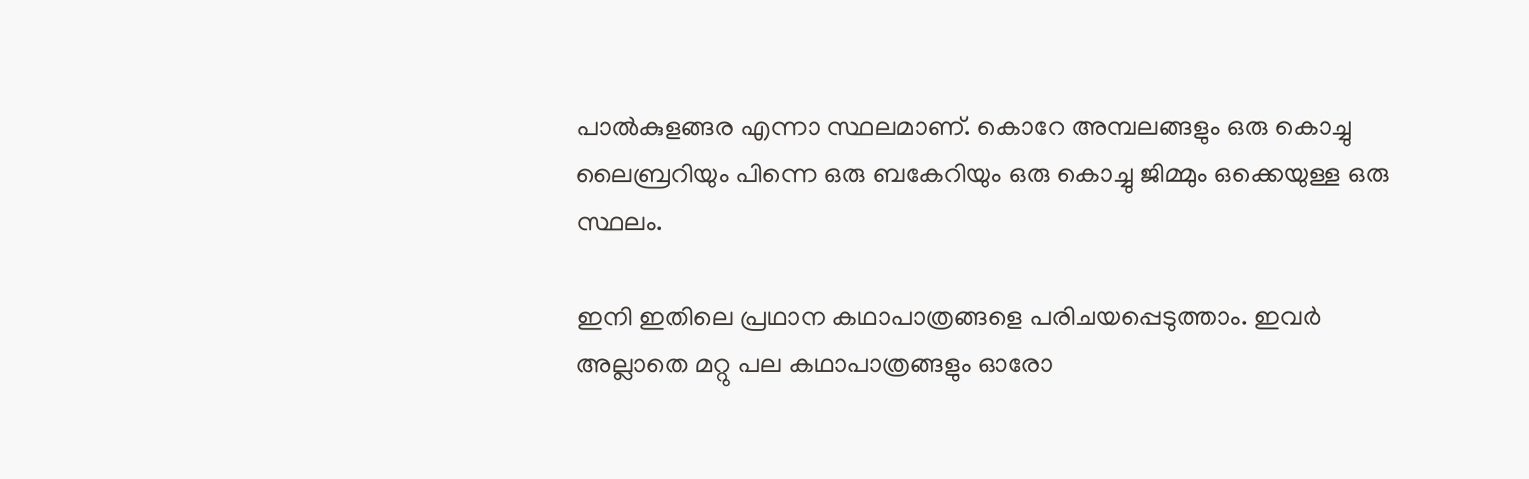പാല്‍കുളങ്ങര എന്നാ സ്ഥലമാണ്. കൊറേ അമ്പലങ്ങളും ഒരു കൊച്ചു ലൈബ്രറിയും പിന്നെ ഒരു ബകേറിയും ഒരു കൊച്ചു ജിമ്മും ഒക്കെയുള്ള ഒരു സ്ഥലം.

ഇനി ഇതിലെ പ്രഥാന കഥാപാത്രങ്ങളെ പരിചയപ്പെടുത്താം. ഇവര്‍ അല്ലാതെ മറ്റു പല കഥാപാത്രങ്ങളും ഓരോ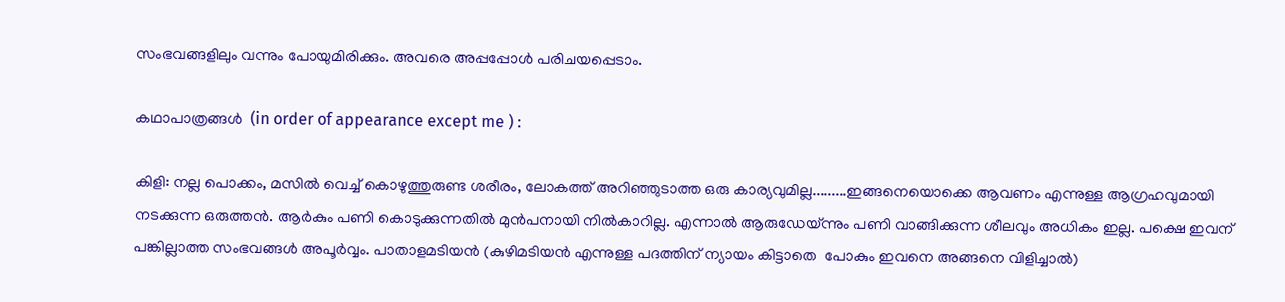സംഭവങ്ങളിലും വന്നും പോയുമിരിക്കും. അവരെ അപ്പപ്പോള്‍ പരിചയപ്പെടാം.

കഥാപാത്രങ്ങള്‍  (in order of appearance except me ) :

കിളി: നല്ല പൊക്കം, മസില്‍ വെച്ച് കൊഴുത്തുരുണ്ട ശരീരം, ലോകത്ത് അറിഞ്ഞുടാത്ത ഒരു കാര്യവുമില്ല.........ഇങ്ങനെയൊക്കെ ആവണം എന്നുള്ള ആഗ്രഹവുമായി നടക്കുന്ന ഒരുത്തന്‍. ആര്‍കും പണി കൊടുക്കുന്നതില്‍ മുന്‍പനായി നില്‍കാറില്ല. എന്നാല്‍ ആരുഡേയ്ന്നും പണി വാങ്ങിക്കുന്ന ശീലവും അധികം ഇല്ല. പക്ഷെ ഇവന് പങ്കില്ലാത്ത സംഭവങ്ങള്‍ അപൂര്‍വ്വം. പാതാളമടിയന്‍ (കുഴിമടിയന്‍ എന്നുള്ള പദത്തിന് ന്യായം കിട്ടാതെ  പോകും ഇവനെ അങ്ങനെ വിളിച്ചാല്‍)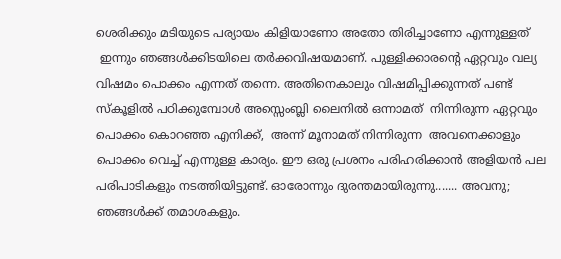ശെരിക്കും മടിയുടെ പര്യായം കിളിയാണോ അതോ തിരിച്ചാണോ എന്നുള്ളത്
 ഇന്നും ഞങ്ങള്‍ക്കിടയിലെ തര്‍ക്കവിഷയമാണ്. പുള്ളിക്കാരന്റെ ഏറ്റവും വല്യ വിഷമം പൊക്കം എന്നത് തന്നെ. അതിനെകാലും വിഷമിപ്പിക്കുന്നത് പണ്ട് സ്കൂളില്‍ പഠിക്കുമ്പോള്‍ അസ്സെംബ്ലി ലൈനില്‍ ഒന്നാമത്  നിന്നിരുന്ന ഏറ്റവും പൊക്കം കൊറഞ്ഞ എനിക്ക്,  അന്ന് മൂനാമത് നിന്നിരുന്ന‍  അവനെക്കാളും പൊക്കം വെച്ച് എന്നുള്ള കാര്യം. ഈ ഒരു പ്രശനം പരിഹരിക്കാന്‍ അളിയന്‍ പല പരിപാടികളും നടത്തിയിട്ടുണ്ട്. ഓരോന്നും ദുരന്തമായിരുന്നു....... അവനു; ഞങ്ങള്‍ക്ക് തമാശകളും.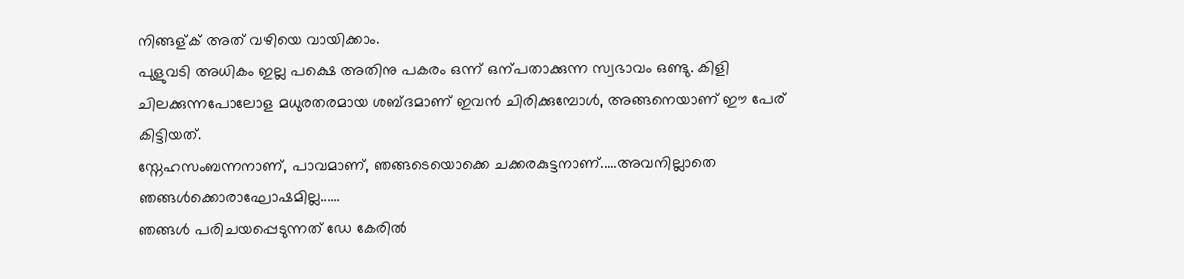നിങ്ങള്ക് അത് വഴിയെ വായിക്കാം.
പുളുവടി അധികം ഇല്ല പക്ഷെ അതിനു പകരം ഒന്ന് ഒന്പതാക്കുന്ന സ്വഭാവം ഒണ്ടു. കിളി ചിലക്കുന്നപോലോള മധുരതരമായ ശബ്ദമാണ് ഇവന്‍ ചിരിക്കുമ്പോള്‍, അങ്ങനെയാണ് ഈ പേര് കിട്ടിയത്.
സ്നേഹസംബന്നനാണ്, പാവമാണ്, ഞങ്ങടെയൊക്കെ ചക്കരകുട്ടനാണ്.....അവനില്ലാതെ ഞങ്ങള്‍ക്കൊരാഘോഷമില്ല......
ഞങ്ങള്‍ പരിചയപ്പെടുന്നത് ഡേ കേരില്‍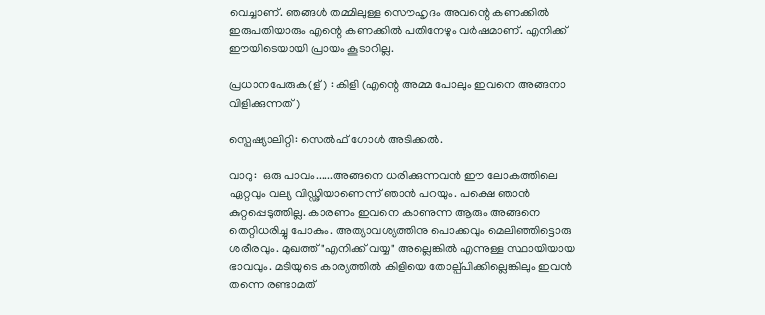വെച്ചാണ്‌. ഞങ്ങള്‍ തമ്മിലുള്ള സൌഹൃദം അവന്റെ കണക്കില്‍ ഇരുപതിയാരും എന്റെ കണക്കില്‍ പതിനേഴും വര്‍ഷമാണ്‌. എനിക്ക് ഈയിടെയായി പ്രായം കൂടാറില്ല.

പ്രധാനപേരുക(ള്) : കിളി (എന്റെ അമ്മ പോലും ഇവനെ അങ്ങനാ വിളിക്കുന്നത്‌)

സ്പെഷ്യാലിറ്റി: സെല്‍ഫ് ഗോള്‍ അടിക്കല്‍.

വാറു:  ഒരു പാവം......അങ്ങനെ ധരിക്കുന്നവന്‍ ഈ ലോകത്തിലെ ഏറ്റവും വല്യ വിഡ്ഢിയാണെന്ന് ഞാന്‍ പറയും. പക്ഷെ ഞാന്‍ കുറ്റപ്പെടുത്തില്ല. കാരണം ഇവനെ കാണുന്ന ആരും അങ്ങനെ തെറ്റിധരിച്ചു പോകും. അത്യാവശ്യത്തിനു പൊക്കവും മെലിഞ്ഞിട്ടൊരു ശരീരവും. മുഖത്ത് "എനിക്ക് വയ്യ" അല്ലെങ്കില്‍ എന്നുള്ള സ്ഥായിയായ ഭാവവും. മടിയുടെ കാര്യത്തില്‍ കിളിയെ തോല്പ്പിക്കില്ലെങ്കിലും ഇവന്‍ തന്നെ രണ്ടാമത്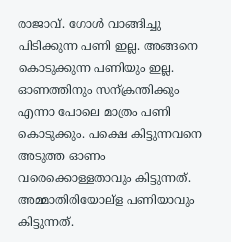രാജാവ്‌. ഗോള്‍ വാങ്ങിച്ചു പിടിക്കുന്ന പണി ഇല്ല. അങ്ങനെ കൊടുക്കുന്ന പണിയും ഇല്ല.  ഓണത്തിനും സന്ക്രന്തിക്കും എന്നാ പോലെ മാത്രം പണി കൊടുക്കും. പക്ഷെ കിട്ടുന്നവനെ അടുത്ത ഓണം വരെക്കൊള്ളതാവും കിട്ടുന്നത്. അമ്മാതിരിയോല്ള പണിയാവും  കിട്ടുന്നത്.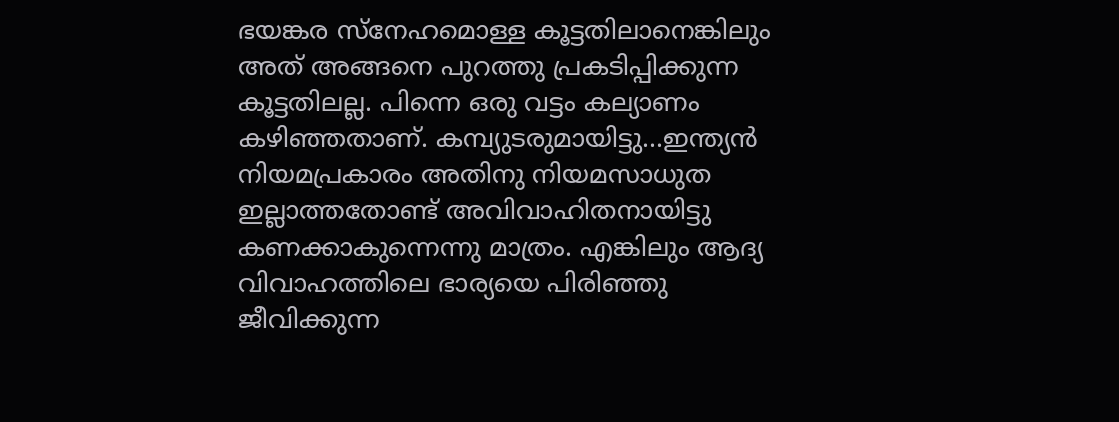ഭയങ്കര സ്നേഹമൊള്ള കൂട്ടതിലാനെങ്കിലും  അത് അങ്ങനെ പുറത്തു പ്രകടിപ്പിക്കുന്ന കൂട്ടതിലല്ല. പിന്നെ ഒരു വട്ടം കല്യാണം കഴിഞ്ഞതാണ്. കമ്പ്യുടരുമായിട്ടു...ഇന്ത്യന്‍ നിയമപ്രകാരം അതിനു നിയമസാധുത ഇല്ലാത്തതോണ്ട് അവിവാഹിതനായിട്ടു കണക്കാകുന്നെന്നു മാത്രം. എങ്കിലും ആദ്യ വിവാഹത്തിലെ ഭാര്യയെ പിരിഞ്ഞു ജീവിക്കുന്ന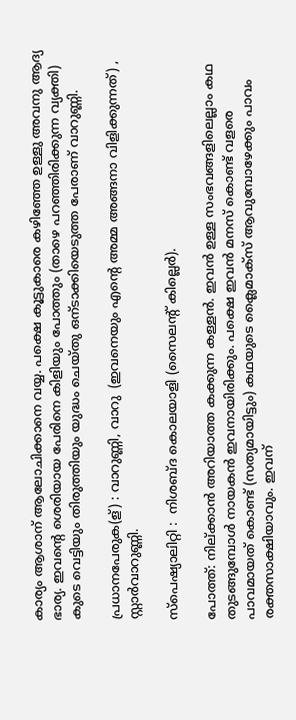കാര്യം ആശാന് ആലോചിക്കാനെ വയ്യ. പക്ഷെ കൂട്ടുകാരെ കഴിഞ്ഞേ ഉള്ളു അവനു ആദ്യ ഭാര്യ. ഇവന്റെ ശെരിയായ പേരിനെ കിളിയും പോത്തും (താഴെ പറഞ്ഞിരിക്കുന്ന വ്യക്തി) കു‌ടെ വെട്ടിയും തിരുത്തിയും യുദ്ധം ചെയ്തു ഒന്ടാക്കിയെടുത്ത പേരാണ് വാറുണ്ണി.

പ്രധാനപേരുക(ള്) : വാറുണ്ണി, വാറു  (ഇവനെയും എന്റെ അമ്മ അങ്ങനാ വിളിക്കുന്നത്‌) , സ്റ്റാര്‍വാറുണ്ണി.

സ്പെഷ്യാലിറ്റി :  നിശബ്ദ കൊലയാളി (സൈലന്റ് കില്ലെര്‍).

പോത്ത്: നില്ക്കാന്‍ അറിയാത്ത കക്കുന്ന കള്ളന്‍. ഇവന്‍ ഉള്ള സംഭവങ്ങളിലെല്ലാം കഥ തുടങ്ങുമ്പോള്‍ നായകന്‍ ഇവനായിരിക്കും. പക്ഷെ ഇവന്‍ മനസ് കൊണ്ട് വളരെ പാവമായത് കൊണ്ട് (സത്യമായിട്ടും) കഥയുടെ ക്ലൈമാക്സ്‌ ആവുമ്പോഴേക്കും പാവം രക്തസാക്ഷിയാവും. ഇവന്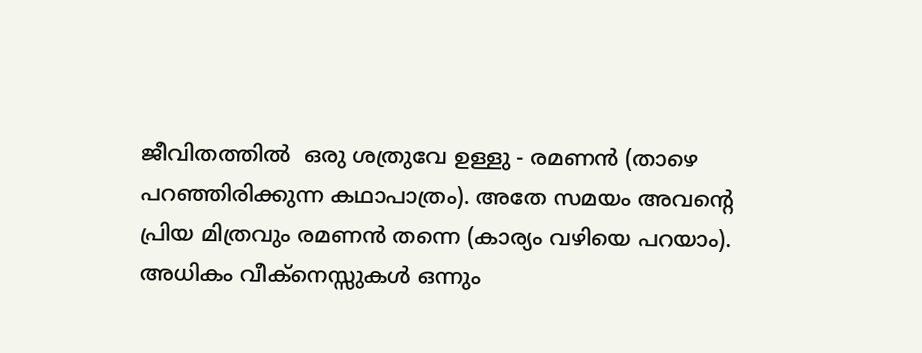ജീവിതത്തില്‍  ഒരു ശത്രുവേ ഉള്ളു - രമണന്‍ (താഴെ പറഞ്ഞിരിക്കുന്ന കഥാപാത്രം). അതേ സമയം അവന്റെ പ്രിയ മിത്രവും രമണന്‍ തന്നെ (കാര്യം വഴിയെ പറയാം). അധികം വീക്നെസ്സുകള്‍ ഒന്നും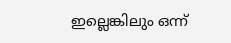ഇല്ലെങ്കിലും ഒന്ന്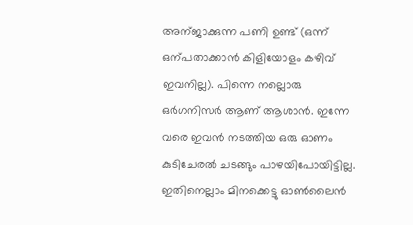അന്ജാക്കുന്ന പണി ഉണ്ട് (ഒന്ന് ഒന്പതാക്കാന്‍ കിളിയോളം കഴിവ് ഇവനില്ല). പിന്നെ നല്ലൊരു ഒര്‍ഗനിസര്‍ ആണ് ആശാന്‍. ഇന്നേ വരെ ഇവന്‍ നടത്തിയ ഒരു ഓണം കുടിചേരല്‍ ചടങ്ങും പാഴയിപോയിട്ടില്ല. ഇതിനെല്ലാം മിനക്കെട്ടു ഓണ്‍ലൈന്‍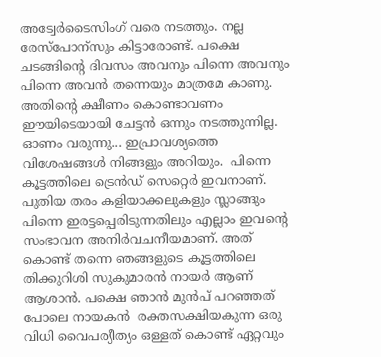അട്വേര്‍ടൈസിംഗ് വരെ നടത്തും. നല്ല രേസ്പോന്സും കിട്ടാരോണ്ട്. പക്ഷെ ചടങ്ങിന്റെ ദിവസം അവനും പിന്നെ അവനും പിന്നെ അവന്‍ തന്നെയും മാത്രമേ കാണു. അതിന്റെ ക്ഷീണം കൊണ്ടാവണം ഈയിടെയായി ചേട്ടന്‍ ഒന്നും നടത്തുന്നില്ല. ഓണം വരുന്നു... ഇപ്രാവശ്യത്തെ വിശേഷങ്ങള്‍ നിങ്ങളും അറിയും.  പിന്നെ കൂട്ടത്തിലെ ട്രെന്‍ഡ് സെറ്റെര്‍ ഇവനാണ്. പുതിയ തരം കളിയാക്കലുകളും സ്ലാങ്ങും പിന്നെ ഇരട്ടപ്പെരിടുന്നതിലും എല്ലാം ഇവന്റെ സംഭാവന അനിര്‍വചനീയമാണ്. അത് കൊണ്ട് തന്നെ ഞങ്ങളുടെ കൂട്ടത്തിലെ തിക്കുറിശി സുകുമാരന്‍ നായര്‍ ആണ് ആശാന്‍. പക്ഷെ ഞാന്‍ മുന്‍പ് പറഞ്ഞത് പോലെ നായകന്‍  രക്തസക്ഷിയകുന്ന ഒരു വിധി വൈപര്യീത്യം ഒള്ളത് കൊണ്ട് ഏറ്റവും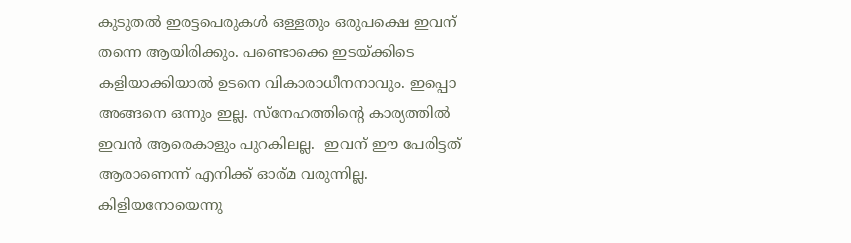കുടുതല്‍ ഇരട്ടപെരുകള്‍ ഒള്ളതും ഒരുപക്ഷെ ഇവന് തന്നെ ആയിരിക്കും. പണ്ടൊക്കെ ഇടയ്ക്കിടെ കളിയാക്കിയാല്‍ ഉടനെ വികാരാധീനനാവും. ഇപ്പൊ അങ്ങനെ ഒന്നും ഇല്ല. സ്നേഹത്തിന്റെ കാര്യത്തില്‍ ഇവന്‍ ആരെകാളും പുറകിലല്ല.  ഇവന് ഈ പേരിട്ടത് ആരാണെന്ന് എനിക്ക് ഓര്മ വരുന്നില്ല. കിളിയനോയെന്നു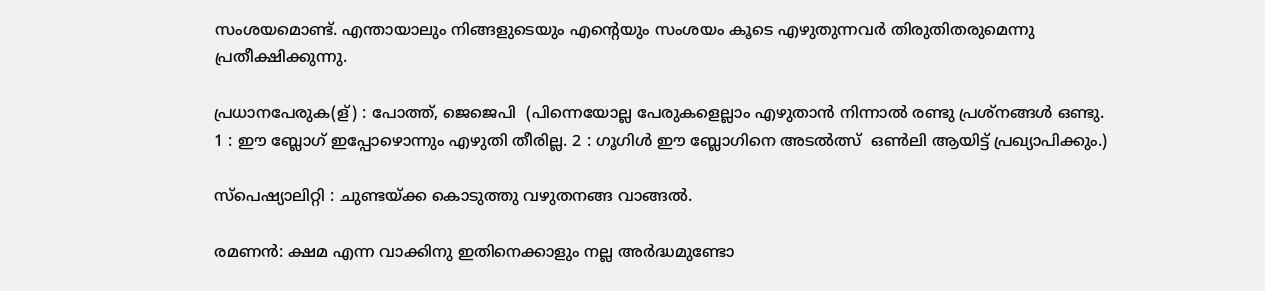സംശയമൊണ്ട്. എന്തായാലും നിങ്ങളുടെയും എന്റെയും സംശയം കൂടെ എഴുതുന്നവര്‍ തിരുതിതരുമെന്നു പ്രതീക്ഷിക്കുന്നു.

പ്രധാനപേരുക(ള്) : പോത്ത്, ജെജെപി  (പിന്നെയോല്ല പേരുകളെല്ലാം എഴുതാന്‍ നിന്നാല്‍ രണ്ടു പ്രശ്നങ്ങള്‍ ഒണ്ടു. 1 : ഈ ബ്ലോഗ്‌ ഇപ്പോഴൊന്നും എഴുതി തീരില്ല. 2 : ഗൂഗിള്‍ ഈ ബ്ലോഗിനെ അടല്‍ത്സ്  ഒണ്‍ലി ആയിട്ട് പ്രഖ്യാപിക്കും.)

സ്പെഷ്യാലിറ്റി : ചുണ്ടയ്ക്ക കൊടുത്തു വഴുതനങ്ങ വാങ്ങല്‍.

രമണന്‍: ക്ഷമ എന്ന വാക്കിനു ഇതിനെക്കാളും നല്ല അര്‍ദ്ധമുണ്ടോ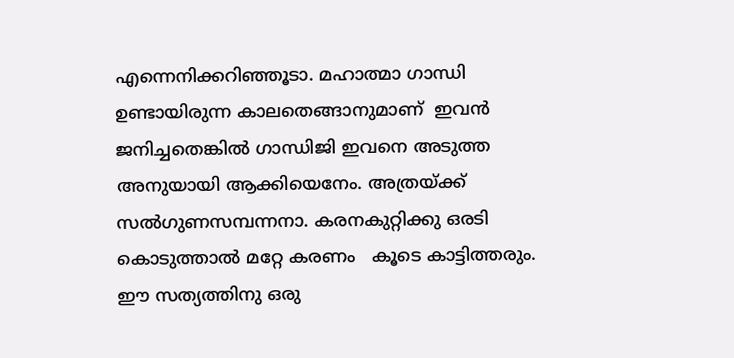എന്നെനിക്കറിഞ്ഞൂടാ. മഹാത്മാ ഗാന്ധി ഉണ്ടായിരുന്ന കാലതെങ്ങാനുമാണ്  ഇവന്‍ ജനിച്ചതെങ്കില്‍ ഗാന്ധിജി ഇവനെ അടുത്ത അനുയായി ആക്കിയെനേം. അത്രയ്ക്ക് സല്‍ഗുണസമ്പന്നനാ. കരനകുറ്റിക്കു ഒരടി കൊടുത്താല്‍ മറ്റേ കരണം   കൂടെ കാട്ടിത്തരും. ഈ സത്യത്തിനു ഒരു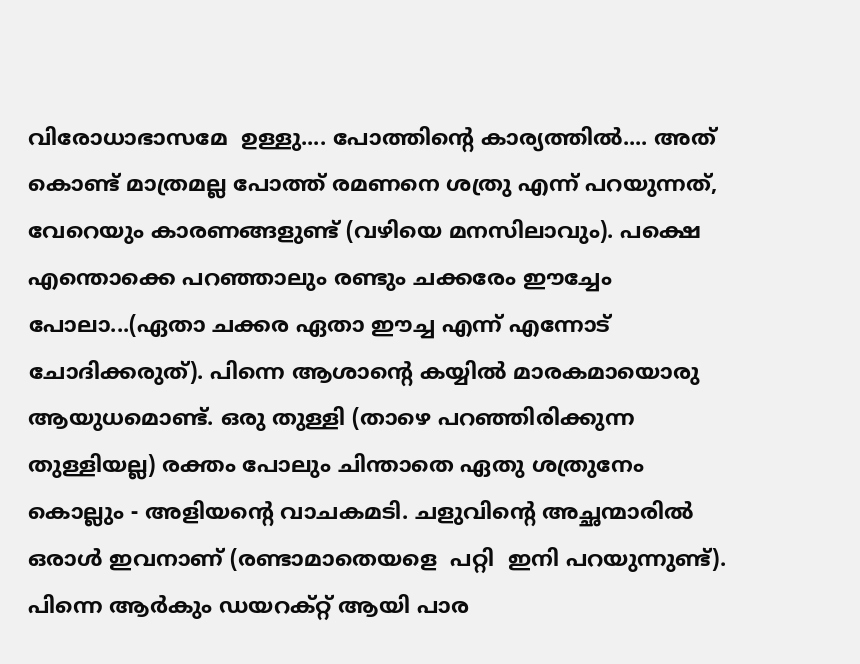വിരോധാഭാസമേ  ഉള്ളു.... പോത്തിന്റെ കാര്യത്തില്‍.... അത് കൊണ്ട് മാത്രമല്ല പോത്ത് രമണനെ ശത്രു എന്ന് പറയുന്നത്,  വേറെയും കാരണങ്ങളുണ്ട് (വഴിയെ മനസിലാവും). പക്ഷെ എന്തൊക്കെ പറഞ്ഞാലും രണ്ടും ചക്കരേം ഈച്ചേം പോലാ...(ഏതാ ചക്കര ഏതാ ഈച്ച എന്ന് എന്നോട് ചോദിക്കരുത്). പിന്നെ ആശാന്റെ കയ്യില്‍ മാരകമായൊരു ആയുധമൊണ്ട്. ഒരു തുള്ളി (താഴെ പറഞ്ഞിരിക്കുന്ന തുള്ളിയല്ല) രക്തം പോലും ചിന്താതെ ഏതു ശത്രുനേം കൊല്ലും - അളിയന്റെ വാചകമടി. ചളുവിന്റെ അച്ഛന്മാരില്‍ ഒരാള്‍ ഇവനാണ് (രണ്ടാമാതെയളെ  പറ്റി  ഇനി പറയുന്നുണ്ട്). പിന്നെ ആര്‍കും ഡയറക്റ്റ് ആയി പാര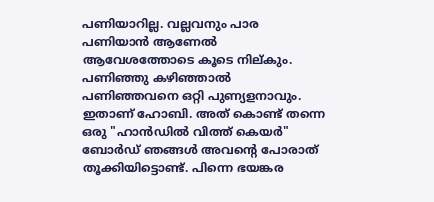പണിയാറില്ല. വല്ലവനും പാര പണിയാന്‍ ആണേല്‍ ആവേശത്തോടെ കൂടെ നില്കും. പണിഞ്ഞു കഴിഞ്ഞാല്‍ പണിഞ്ഞവനെ ഒറ്റി പുണ്യളനാവും. ഇതാണ് ഹോബി. അത് കൊണ്ട് തന്നെ ഒരു "ഹാന്‍ഡില്‍ വിത്ത്‌ കെയര്‍" ബോര്‍ഡ്‌ ഞങ്ങള്‍ അവന്റെ പോരാത് തൂക്കിയിട്ടൊണ്ട്. പിന്നെ ഭയങ്കര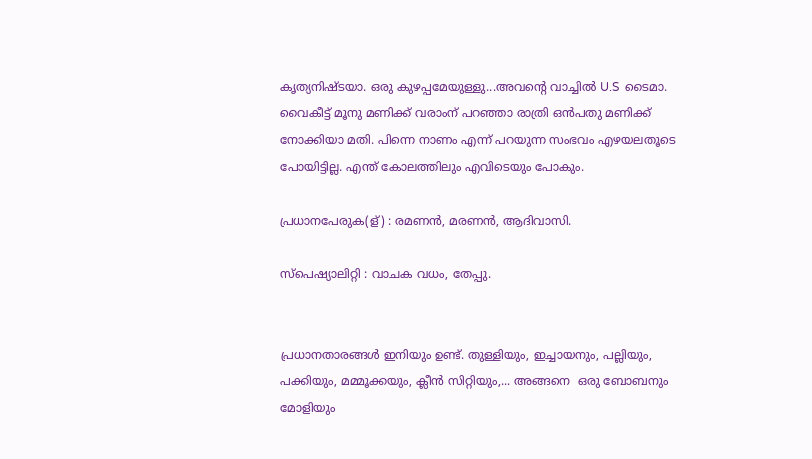കൃത്യനിഷ്ടയാ. ഒരു കുഴപ്പമേയുള്ളു...അവന്റെ വാച്ചില്‍ U.S  ടൈമാ. വൈകീട്ട് മൂനു മണിക്ക് വരാംന് പറഞ്ഞാ രാത്രി ഒന്‍പതു മണിക്ക് നോക്കിയാ മതി. പിന്നെ നാണം എന്ന് പറയുന്ന സംഭവം എഴയലതൂടെ  പോയിട്ടില്ല. എന്ത് കോലത്തിലും എവിടെയും പോകും.

പ്രധാനപേരുക(ള്) : രമണന്‍, മരണന്‍, ആദിവാസി.

സ്പെഷ്യാലിറ്റി : വാചക വധം, തേപ്പു.


പ്രധാനതാരങ്ങള്‍ ഇനിയും ഉണ്ട്. തുള്ളിയും, ഇച്ചായനും, പല്ലിയും, പക്കിയും, മമ്മൂക്കയും, ക്ലീന്‍ സിറ്റിയും,... അങ്ങനെ  ഒരു ബോബനും മോളിയും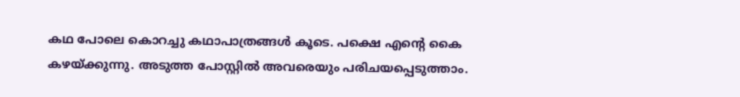കഥ പോലെ കൊറച്ചു കഥാപാത്രങ്ങള്‍ കൂടെ. പക്ഷെ എന്റെ കൈ കഴയ്ക്കുന്നു. അടുത്ത പോസ്റ്റില്‍ അവരെയും പരിചയപ്പെടുത്താം.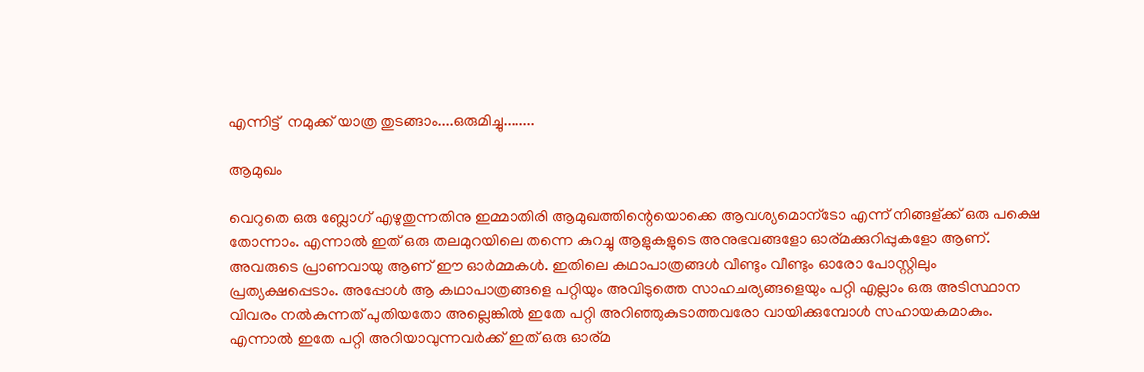എന്നിട്ട്  നമുക്ക് യാത്ര തുടങ്ങാം....ഒരുമിച്ചു........

ആമുഖം

വെറുതെ ഒരു ബ്ലോഗ്‌ എഴുതുന്നതിനു ഇമ്മാതിരി ആമുഖത്തിന്റെയൊക്കെ ആവശ്യമൊന്ടോ എന്ന് നിങ്ങള്ക്ക് ഒരു പക്ഷെ തോന്നാം. എന്നാല്‍ ഇത് ഒരു തലമുറയിലെ തന്നെ കുറച്ചു ആളുകളുടെ അനുഭവങ്ങളോ ഓര്മക്കുറിപ്പുകളോ ആണ്. അവരുടെ പ്രാണവായു ആണ് ഈ ഓര്‍മ്മകള്‍. ഇതിലെ കഥാപാത്രങ്ങള്‍ വീണ്ടും വീണ്ടും ഓരോ പോസ്റ്റിലും   പ്രത്യക്ഷപ്പെടാം. അപ്പോള്‍ ആ കഥാപാത്രങ്ങളെ പറ്റിയും അവിടുത്തെ സാഹചര്യങ്ങളെയും പറ്റി എല്ലാം ഒരു അടിസ്ഥാന  വിവരം നല്‍കുന്നത് പുതിയതോ അല്ലെങ്കില്‍ ഇതേ പറ്റി അറിഞ്ഞുകുടാത്തവരോ വായിക്കുമ്പോള്‍ സഹായകമാകും. എന്നാല്‍ ഇതേ പറ്റി അറിയാവുന്നവര്‍ക്ക് ഇത് ഒരു ഓര്മ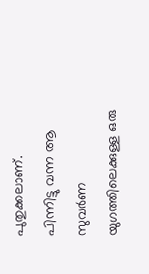പുതുക്കലാണ്. പിന്നിട്ടു വന്ന ആ സുവര്‍ണ യുഗത്തിലെക്കുള്ള ഒരു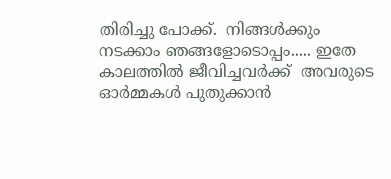തിരിച്ചു പോക്ക്.  നിങ്ങള്‍ക്കും നടക്കാം ഞങ്ങളോടൊപ്പം..... ഇതേ കാലത്തില്‍ ജീവിച്ചവര്‍ക്ക്  അവരുടെ ഓര്‍മ്മകള്‍ പുതുക്കാന്‍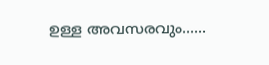ഉള്ള അവസരവും......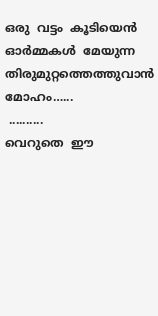ഒരു  വട്ടം  കൂടിയെന്‍  ഓര്‍മ്മകള്‍  മേയുന്ന
തിരുമുറ്റത്തെത്തുവാന്‍  മോഹം…...
 ..........
വെറുതെ  ഈ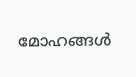മോഹങ്ങള്‍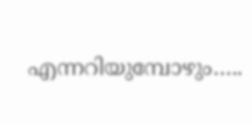എന്നറിയുമ്പോഴും…..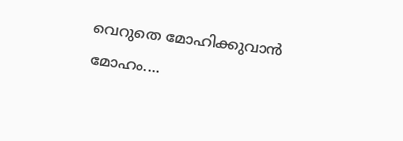വെറുതെ മോഹിക്കുവാന്‍  മോഹം....